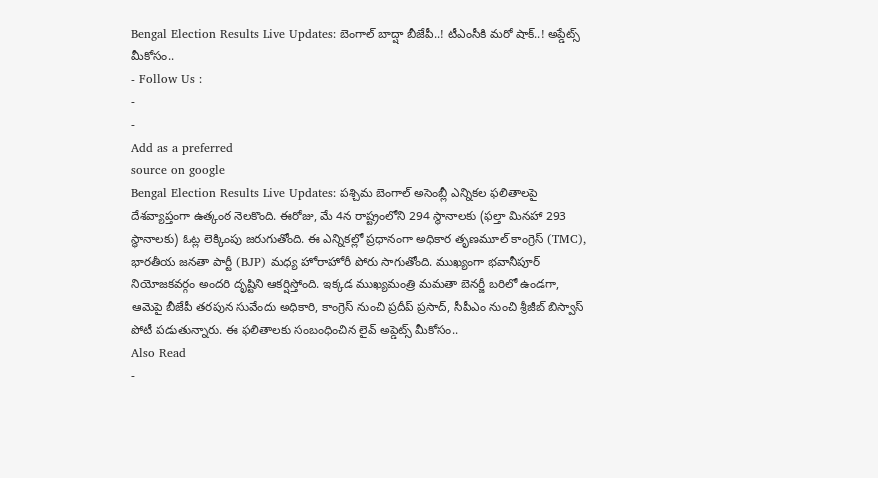Bengal Election Results Live Updates: బెంగాల్ బాద్షా బీజేపీ..! టీఎంసీకి మరో షాక్..! అప్డేట్స్ మీకోసం..
- Follow Us :
-
-
Add as a preferred
source on google
Bengal Election Results Live Updates: పశ్చిమ బెంగాల్ అసెంబ్లీ ఎన్నికల ఫలితాలపై దేశవ్యాప్తంగా ఉత్కంఠ నెలకొంది. ఈరోజు, మే 4న రాష్ట్రంలోని 294 స్థానాలకు (ఫల్తా మినహా 293 స్థానాలకు) ఓట్ల లెక్కింపు జరుగుతోంది. ఈ ఎన్నికల్లో ప్రధానంగా అధికార తృణమూల్ కాంగ్రెస్ (TMC), భారతీయ జనతా పార్టీ (BJP) మధ్య హోరాహోరీ పోరు సాగుతోంది. ముఖ్యంగా భవానీపూర్ నియోజకవర్గం అందరి దృష్టిని ఆకర్షిస్తోంది. ఇక్కడ ముఖ్యమంత్రి మమతా బెనర్జీ బరిలో ఉండగా, ఆమెపై బీజేపీ తరపున సువేందు అధికారి, కాంగ్రెస్ నుంచి ప్రదీప్ ప్రసాద్, సీపీఎం నుంచి శ్రీజీబ్ బిస్వాస్ పోటీ పడుతున్నారు. ఈ ఫలితాలకు సంబంధించిన లైవ్ అప్డెట్స్ మీకోసం..
Also Read
-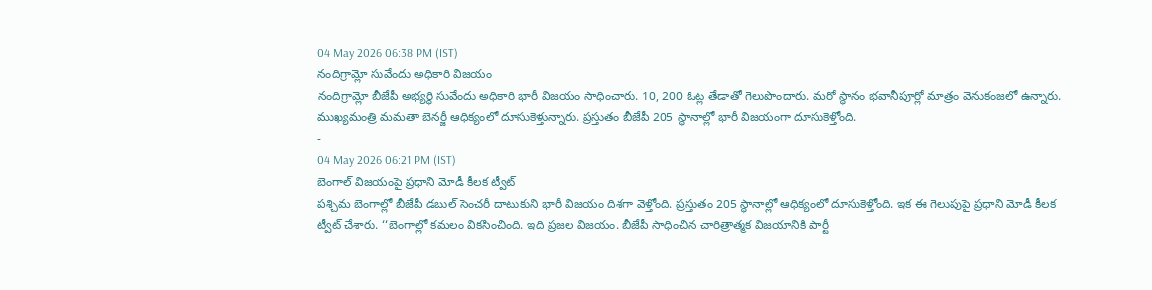04 May 2026 06:38 PM (IST)
నందిగ్రామ్లో సువేందు అధికారి విజయం
నందిగ్రామ్లో బీజేపీ అభ్యర్థి సువేందు అధికారి భారీ విజయం సాధించారు. 10, 200 ఓట్ల తేడాతో గెలుపొందారు. మరో స్థానం భవానీపూర్లో మాత్రం వెనుకంజలో ఉన్నారు. ముఖ్యమంత్రి మమతా బెనర్జీ ఆధిక్యంలో దూసుకెళ్తున్నారు. ప్రస్తుతం బీజేపీ 205 స్థానాల్లో భారీ విజయంగా దూసుకెళ్తోంది.
-
04 May 2026 06:21 PM (IST)
బెంగాల్ విజయంపై ప్రధాని మోడీ కీలక ట్వీట్
పశ్చిమ బెంగాల్లో బీజేపీ డబుల్ సెంచరీ దాటుకుని భారీ విజయం దిశగా వెళ్తోంది. ప్రస్తుతం 205 స్థానాల్లో ఆధిక్యంలో దూసుకెళ్తోంది. ఇక ఈ గెలుపుపై ప్రధాని మోడీ కీలక ట్వీట్ చేశారు. ‘‘బెంగాల్లో కమలం వికసించింది. ఇది ప్రజల విజయం. బీజేపీ సాధించిన చారిత్రాత్మక విజయానికి పార్టీ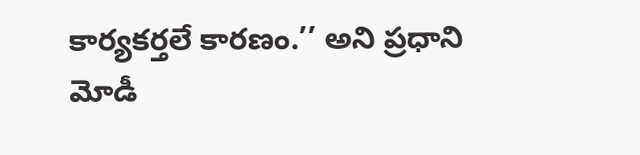కార్యకర్తలే కారణం.’’ అని ప్రధాని మోడీ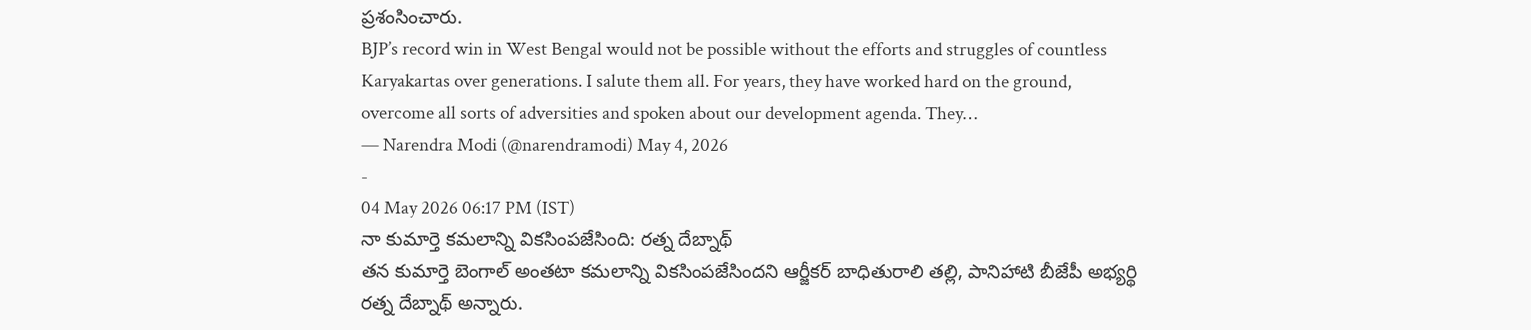ప్రశంసించారు.
BJP’s record win in West Bengal would not be possible without the efforts and struggles of countless Karyakartas over generations. I salute them all. For years, they have worked hard on the ground, overcome all sorts of adversities and spoken about our development agenda. They…
— Narendra Modi (@narendramodi) May 4, 2026
-
04 May 2026 06:17 PM (IST)
నా కుమార్తె కమలాన్ని వికసింపజేసింది: రత్న దేబ్నాథ్
తన కుమార్తె బెంగాల్ అంతటా కమలాన్ని వికసింపజేసిందని ఆర్జీకర్ బాధితురాలి తల్లి, పానిహాటి బీజేపీ అభ్యర్థి రత్న దేబ్నాథ్ అన్నారు.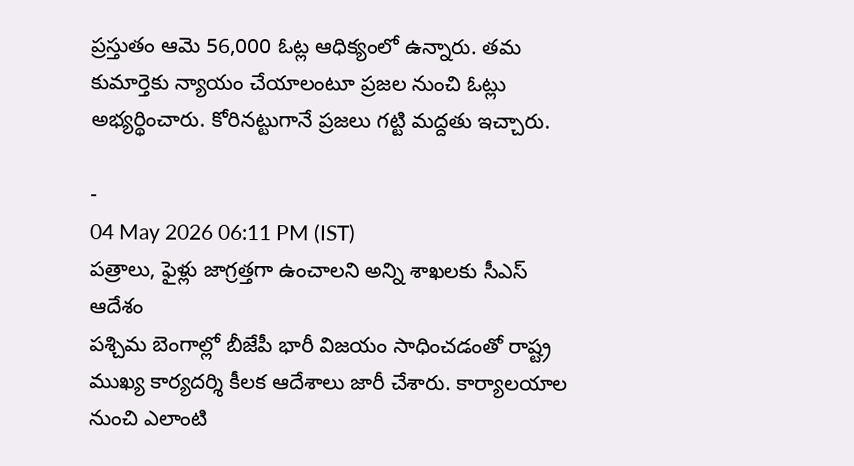ప్రస్తుతం ఆమె 56,000 ఓట్ల ఆధిక్యంలో ఉన్నారు. తమ కుమార్తెకు న్యాయం చేయాలంటూ ప్రజల నుంచి ఓట్లు అభ్యర్థించారు. కోరినట్టుగానే ప్రజలు గట్టి మద్దతు ఇచ్చారు.

-
04 May 2026 06:11 PM (IST)
పత్రాలు, ఫైళ్లు జాగ్రత్తగా ఉంచాలని అన్ని శాఖలకు సీఎస్ ఆదేశం
పశ్చిమ బెంగాల్లో బీజేపీ భారీ విజయం సాధించడంతో రాష్ట్ర ముఖ్య కార్యదర్శి కీలక ఆదేశాలు జారీ చేశారు. కార్యాలయాల నుంచి ఎలాంటి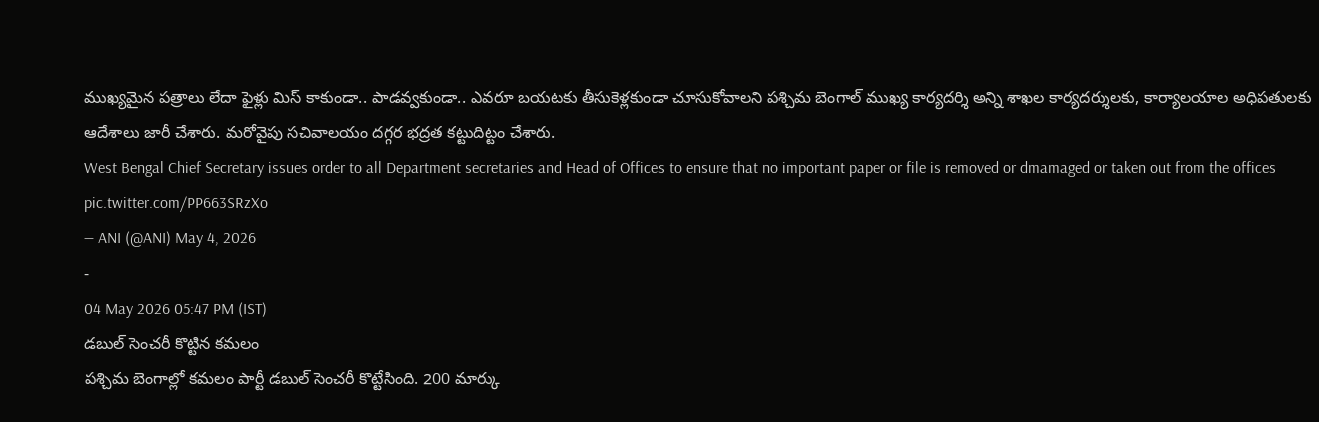ముఖ్యమైన పత్రాలు లేదా ఫైళ్లు మిస్ కాకుండా.. పాడవ్వకుండా.. ఎవరూ బయటకు తీసుకెళ్లకుండా చూసుకోవాలని పశ్చిమ బెంగాల్ ముఖ్య కార్యదర్శి అన్ని శాఖల కార్యదర్శులకు, కార్యాలయాల అధిపతులకు ఆదేశాలు జారీ చేశారు. మరోవైపు సచివాలయం దగ్గర భద్రత కట్టుదిట్టం చేశారు.
West Bengal Chief Secretary issues order to all Department secretaries and Head of Offices to ensure that no important paper or file is removed or dmamaged or taken out from the offices pic.twitter.com/PP663SRzXo
— ANI (@ANI) May 4, 2026
-
04 May 2026 05:47 PM (IST)
డబుల్ సెంచరీ కొట్టిన కమలం
పశ్చిమ బెంగాల్లో కమలం పార్టీ డబుల్ సెంచరీ కొట్టేసింది. 200 మార్కు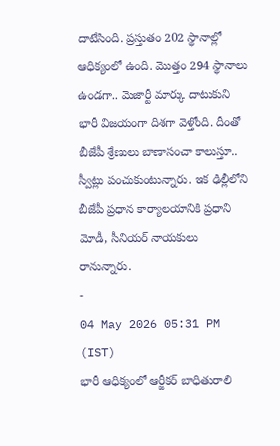దాటేసింది. ప్రస్తుతం 202 స్థానాల్లో ఆధిక్యంలో ఉంది. మొత్తం 294 స్థానాలు ఉండగా.. మెజార్టీ మార్కు దాటుకుని భారీ విజయంగా దిశగా వెళ్తోంది. దీంతో బీజేపీ శ్రేణులు బాణాసంచా కాలుస్తూ.. స్వీట్లు పంచుకుంటున్నారు. ఇక ఢిల్లీలోని బీజేపీ ప్రధాన కార్యాలయానికి ప్రధాని మోడీ, సీనియర్ నాయకులు రానున్నారు.
-
04 May 2026 05:31 PM (IST)
భారీ ఆధిక్యంలో ఆర్జీకర్ బాధితురాలి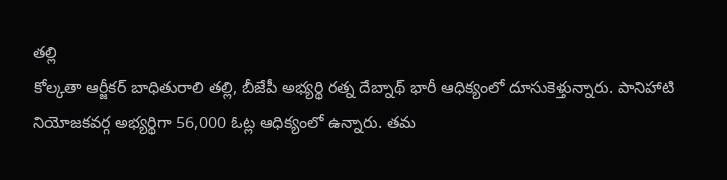తల్లి
కోల్కతా ఆర్జీకర్ బాధితురాలి తల్లి, బీజేపీ అభ్యర్థి రత్న దేబ్నాథ్ భారీ ఆధిక్యంలో దూసుకెళ్తున్నారు. పానిహాటి నియోజకవర్గ అభ్యర్థిగా 56,000 ఓట్ల ఆధిక్యంలో ఉన్నారు. తమ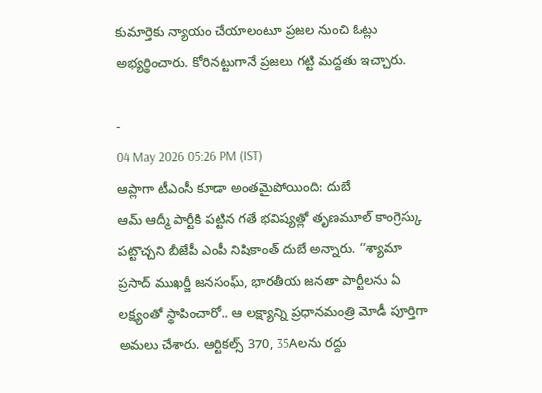కుమార్తెకు న్యాయం చేయాలంటూ ప్రజల నుంచి ఓట్లు అభ్యర్థించారు. కోరినట్టుగానే ప్రజలు గట్టి మద్దతు ఇచ్చారు.

-
04 May 2026 05:26 PM (IST)
ఆప్లాగా టీఎంసీ కూడా అంతమైపోయింది: దుబే
ఆమ్ ఆద్మీ పార్టీకి పట్టిన గతే భవిష్యత్లో తృణమూల్ కాంగ్రెస్కు పట్టొచ్చని బీజేపీ ఎంపీ నిషికాంత్ దుబే అన్నారు. ‘‘శ్యామా ప్రసాద్ ముఖర్జీ జనసంఘ్, భారతీయ జనతా పార్టీలను ఏ లక్ష్యంతో స్థాపించారో.. ఆ లక్ష్యాన్ని ప్రధానమంత్రి మోడీ పూర్తిగా అమలు చేశారు. ఆర్టికల్స్ 370, 35Aలను రద్దు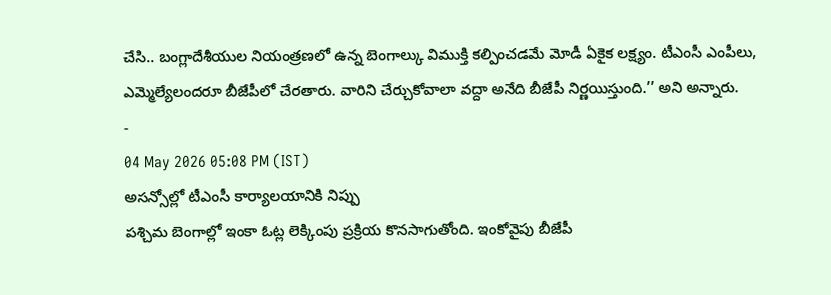చేసి.. బంగ్లాదేశీయుల నియంత్రణలో ఉన్న బెంగాల్కు విముక్తి కల్పించడమే మోడీ ఏకైక లక్ష్యం. టీఎంసీ ఎంపీలు, ఎమ్మెల్యేలందరూ బీజేపీలో చేరతారు. వారిని చేర్చుకోవాలా వద్దా అనేది బీజేపీ నిర్ణయిస్తుంది.’’ అని అన్నారు.
-
04 May 2026 05:08 PM (IST)
అసన్సోల్లో టీఎంసీ కార్యాలయానికి నిప్పు
పశ్చిమ బెంగాల్లో ఇంకా ఓట్ల లెక్కింపు ప్రక్రియ కొనసాగుతోంది. ఇంకోవైపు బీజేపీ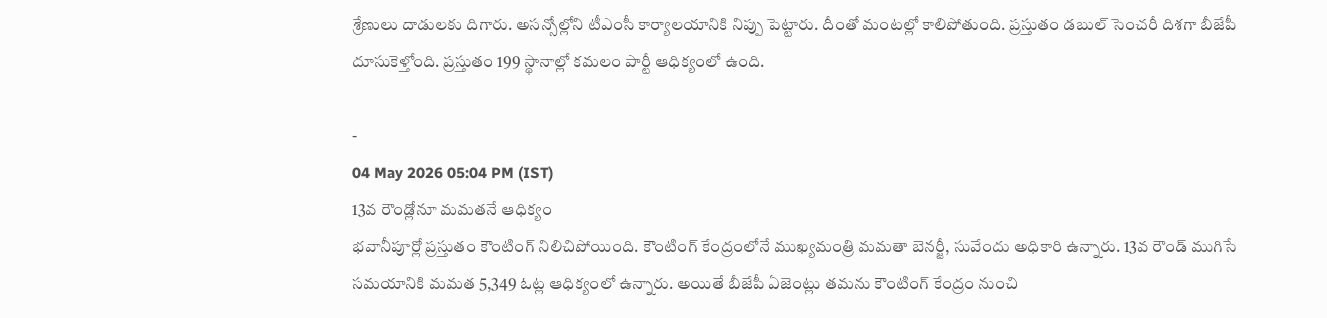శ్రేణులు దాడులకు దిగారు. అసన్సోల్లోని టీఎంసీ కార్యాలయానికి నిప్పు పెట్టారు. దీంతో మంటల్లో కాలిపోతుంది. ప్రస్తుతం డబుల్ సెంచరీ దిశగా బీజేపీ దూసుకెళ్తోంది. ప్రస్తుతం 199 స్థానాల్లో కమలం పార్టీ ఆధిక్యంలో ఉంది.

-
04 May 2026 05:04 PM (IST)
13వ రౌండ్లోనూ మమతనే ఆధిక్యం
భవానీపూర్లో ప్రస్తుతం కౌంటింగ్ నిలిచిపోయింది. కౌంటింగ్ కేంద్రంలోనే ముఖ్యమంత్రి మమతా బెనర్జీ, సువేందు అధికారి ఉన్నారు. 13వ రౌండ్ ముగిసే సమయానికి మమత 5,349 ఓట్ల ఆధిక్యంలో ఉన్నారు. అయితే బీజేపీ ఏజెంట్లు తమను కౌంటింగ్ కేంద్రం నుంచి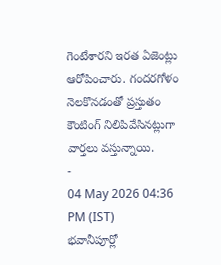గెంటేశారని ఇరత ఏజెంట్లు ఆరోపించారు. గందరగోళం నెలకొనడంతో ప్రస్తుతం కౌంటింగ్ నిలిపివేసినట్లుగా వార్తలు వస్తున్నాయి.
-
04 May 2026 04:36 PM (IST)
భవానీపూర్లో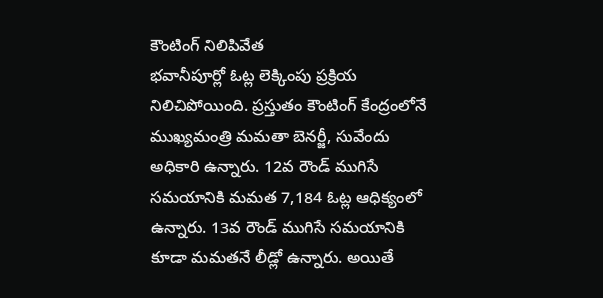కౌంటింగ్ నిలిపివేత
భవానీపూర్లో ఓట్ల లెక్కింపు ప్రక్రియ నిలిచిపోయింది. ప్రస్తుతం కౌంటింగ్ కేంద్రంలోనే ముఖ్యమంత్రి మమతా బెనర్జీ, సువేందు అధికారి ఉన్నారు. 12వ రౌండ్ ముగిసే సమయానికి మమత 7,184 ఓట్ల ఆధిక్యంలో ఉన్నారు. 13వ రౌండ్ ముగిసే సమయానికి కూడా మమతనే లీడ్లో ఉన్నారు. అయితే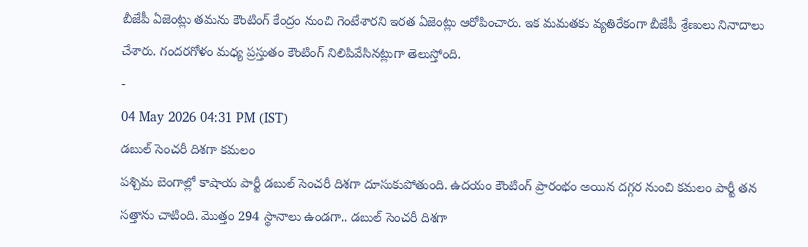బీజేపీ ఏజెంట్లు తమను కౌంటింగ్ కేంద్రం నుంచి గెంటేశారని ఇరత ఏజెంట్లు ఆరోపించారు. ఇక మమతకు వ్యతిరేకంగా బీజేపీ శ్రేణులు నినాదాలు చేశారు. గందరగోళం మధ్య ప్రస్తుతం కౌంటింగ్ నిలిపివేసినట్లుగా తెలుస్తోంది.
-
04 May 2026 04:31 PM (IST)
డబుల్ సెంచరీ దిశగా కమలం
పశ్చిమ బెంగాల్లో కాషాయ పార్టీ డబుల్ సెంచరీ దిశగా దూసుకుపోతుంది. ఉదయం కౌంటింగ్ ప్రారంభం అయిన దగ్గర నుంచి కమలం పార్టీ తన సత్తాను చాటింది. మొత్తం 294 స్థానాలు ఉండగా.. డబుల్ సెంచరీ దిశగా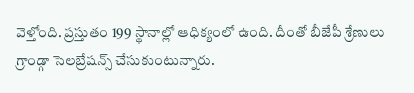వెళ్తోంది. ప్రస్తుతం 199 స్థానాల్లో ఆధిక్యంలో ఉంది. దీంతో బీజేపీ శ్రేణులు గ్రాండ్గా సెలబ్రేషన్స్ చేసుకుంటున్నారు.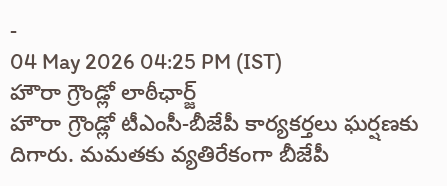-
04 May 2026 04:25 PM (IST)
హౌరా గ్రౌండ్లో లాఠీఛార్జ్
హౌరా గ్రౌండ్లో టీఎంసీ-బీజేపీ కార్యకర్తలు ఘర్షణకు దిగారు. మమతకు వ్యతిరేకంగా బీజేపీ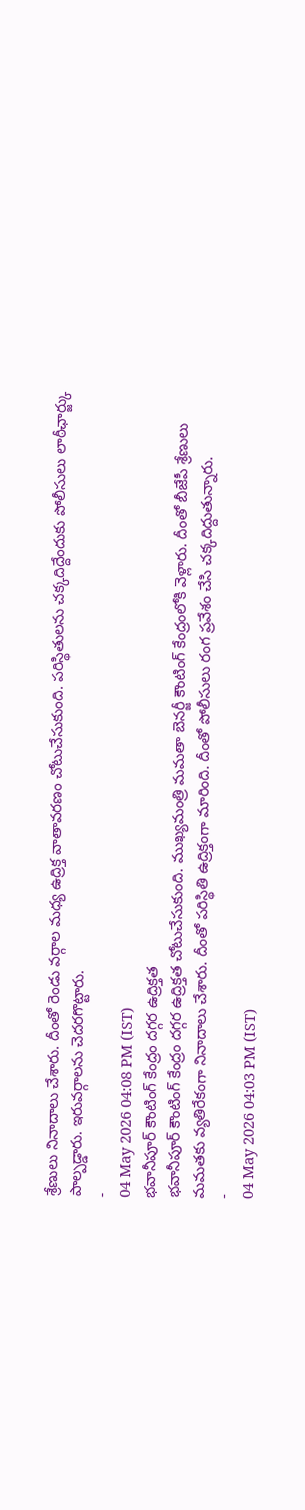శ్రేణులు నినాదాలు చేశారు. దీంతో రెండు వర్గాల మధ్య ఉద్రిక్త వాతావరణం చోటుచేసుకుంది. పరిస్థితులను చక్కదిద్దేందుకు పోలీసులు లాఠీఛార్జ్కు పాల్పడ్డారు. ఇరువర్గాలను చెదరగొట్టారు.
-
04 May 2026 04:08 PM (IST)
భవానీపూర్ కౌంటింగ్ కేంద్రం దగ్గర ఉద్రిక్తత
భవానీపూర్ కౌంటింగ్ కేంద్రం దగ్గర ఉద్రిక్తత చోటుచేసుకుంది. ముఖ్యమంత్రి మమతా బెనర్జీ కౌంటింగ్ కేంద్రంలోకి వెళ్లారు. దీంతో బీజేపీ శ్రేణులు మమతకు వ్యతిరేకంగా నినాదాలు చేశారు. దీంతో పరిస్థితి ఉద్రిక్తంగా మారింది. దీంతో పోలీసులు రంగ ప్రవేశం చేసి చక్కదిద్దుతున్నారు.
-
04 May 2026 04:03 PM (IST)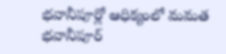భవానీపూర్లో ఆధిక్యంలో మమత
భవానీపూర్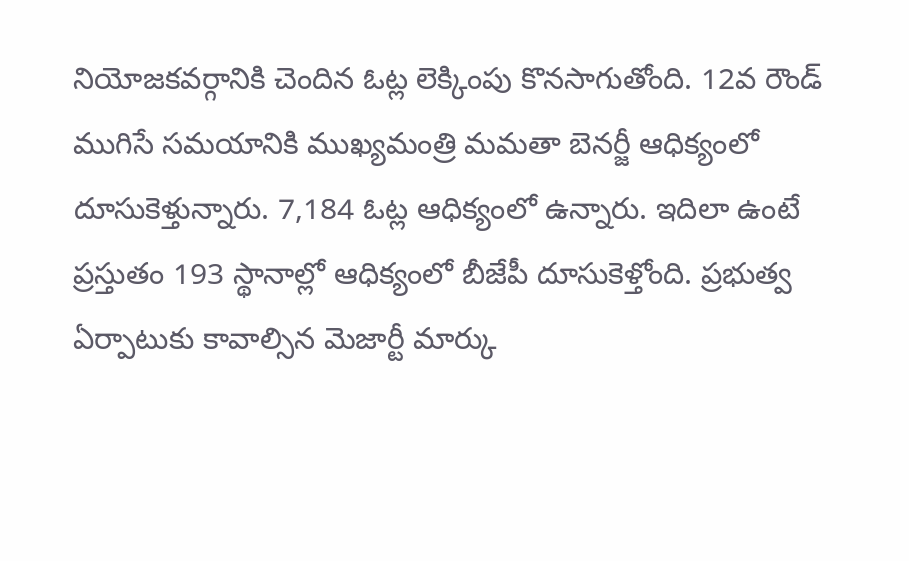నియోజకవర్గానికి చెందిన ఓట్ల లెక్కింపు కొనసాగుతోంది. 12వ రౌండ్ ముగిసే సమయానికి ముఖ్యమంత్రి మమతా బెనర్జీ ఆధిక్యంలో దూసుకెళ్తున్నారు. 7,184 ఓట్ల ఆధిక్యంలో ఉన్నారు. ఇదిలా ఉంటే ప్రస్తుతం 193 స్థానాల్లో ఆధిక్యంలో బీజేపీ దూసుకెళ్తోంది. ప్రభుత్వ ఏర్పాటుకు కావాల్సిన మెజార్టీ మార్కు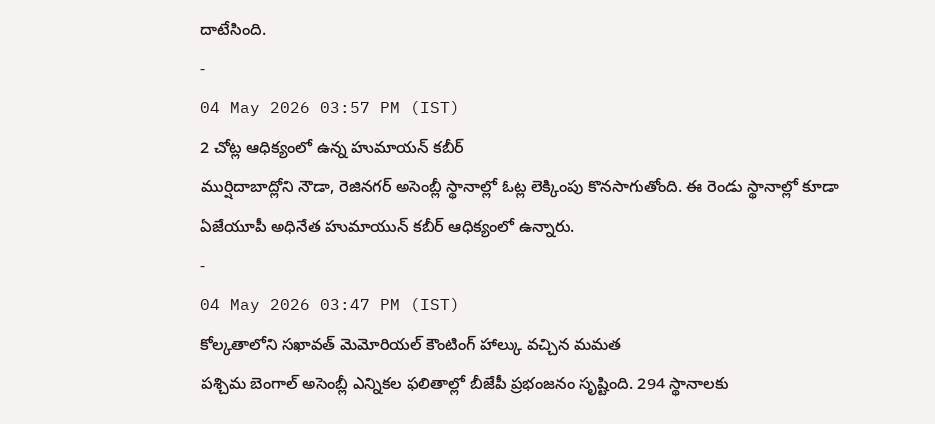దాటేసింది.
-
04 May 2026 03:57 PM (IST)
2 చోట్ల ఆధిక్యంలో ఉన్న హుమాయన్ కబీర్
ముర్షిదాబాద్లోని నౌడా, రెజినగర్ అసెంబ్లీ స్థానాల్లో ఓట్ల లెక్కింపు కొనసాగుతోంది. ఈ రెండు స్థానాల్లో కూడా ఏజేయూపీ అధినేత హుమాయున్ కబీర్ ఆధిక్యంలో ఉన్నారు.
-
04 May 2026 03:47 PM (IST)
కోల్కతాలోని సఖావత్ మెమోరియల్ కౌంటింగ్ హాల్కు వచ్చిన మమత
పశ్చిమ బెంగాల్ అసెంబ్లీ ఎన్నికల ఫలితాల్లో బీజేపీ ప్రభంజనం సృష్టింది. 294 స్థానాలకు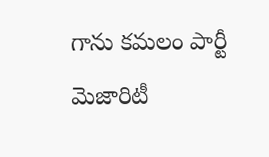గాను కమలం పార్టీ మెజారిటీ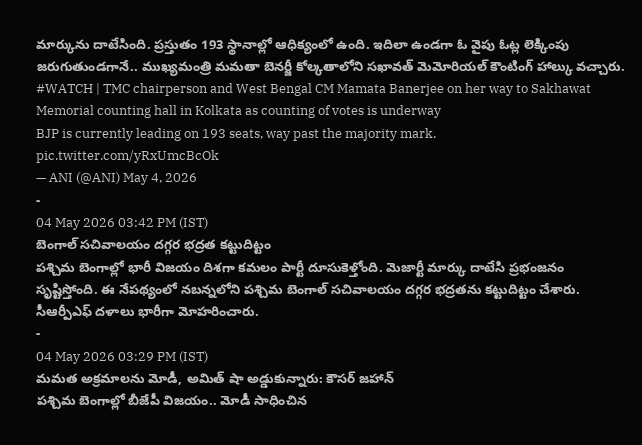మార్కును దాటేసింది. ప్రస్తుతం 193 స్థానాల్లో ఆధిక్యంలో ఉంది. ఇదిలా ఉండగా ఓ వైపు ఓట్ల లెక్కింపు జరుగుతుండగానే.. ముఖ్యమంత్రి మమతా బెనర్జీ కోల్కతాలోని సఖావత్ మెమోరియల్ కౌంటింగ్ హాల్కు వచ్చారు.
#WATCH | TMC chairperson and West Bengal CM Mamata Banerjee on her way to Sakhawat Memorial counting hall in Kolkata as counting of votes is underway
BJP is currently leading on 193 seats, way past the majority mark. pic.twitter.com/yRxUmcBcOk
— ANI (@ANI) May 4, 2026
-
04 May 2026 03:42 PM (IST)
బెంగాల్ సచివాలయం దగ్గర భద్రత కట్టుదిట్టం
పశ్చిమ బెంగాల్లో భారీ విజయం దిశగా కమలం పార్టీ దూసుకెళ్తోంది. మెజార్టీ మార్కు దాటేసి ప్రభంజనం సృష్టిస్తోంది. ఈ నేపథ్యంలో నబన్నలోని పశ్చిమ బెంగాల్ సచివాలయం దగ్గర భద్రతను కట్టుదిట్టం చేశారు. సీఆర్పీఎఫ్ దళాలు భారీగా మోహరించారు.
-
04 May 2026 03:29 PM (IST)
మమత అక్రమాలను మోడీ, అమిత్ షా అడ్డుకున్నారు: కౌసర్ జహాన్
పశ్చిమ బెంగాల్లో బీజేపీ విజయం.. మోడీ సాధించిన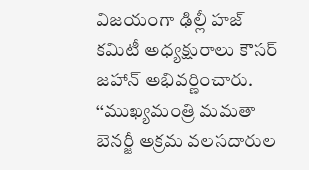విజయంగా ఢిల్లీ హజ్ కమిటీ అధ్యక్షురాలు కౌసర్ జహాన్ అభివర్ణించారు. ‘‘ముఖ్యమంత్రి మమతా బెనర్జీ అక్రమ వలసదారుల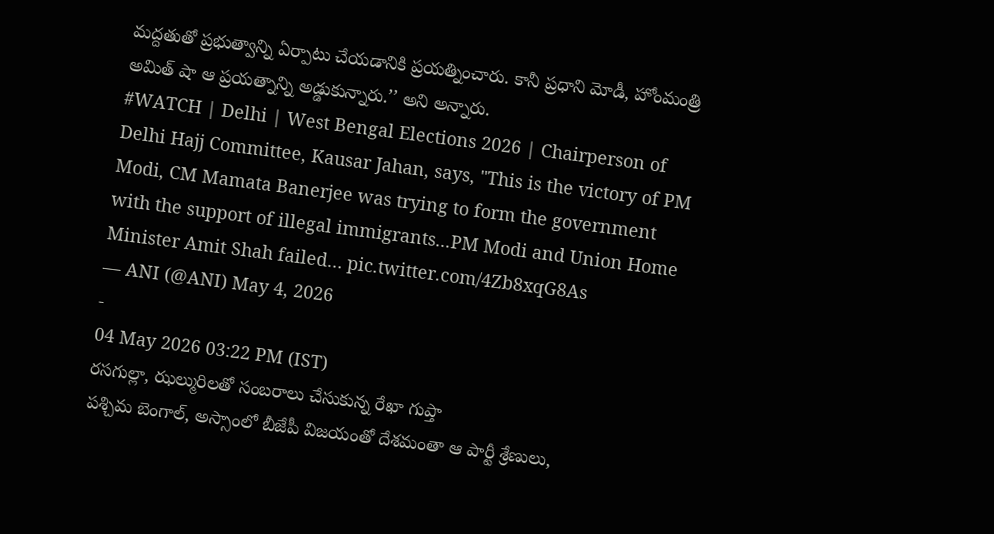మద్దతుతో ప్రభుత్వాన్ని ఏర్పాటు చేయడానికి ప్రయత్నించారు. కానీ ప్రధాని మోడీ, హోంమంత్రి అమిత్ షా ఆ ప్రయత్నాన్ని అడ్డుకున్నారు.’’ అని అన్నారు.
#WATCH | Delhi | West Bengal Elections 2026 | Chairperson of Delhi Hajj Committee, Kausar Jahan, says, "This is the victory of PM Modi, CM Mamata Banerjee was trying to form the government with the support of illegal immigrants...PM Modi and Union Home Minister Amit Shah failed… pic.twitter.com/4Zb8xqG8As
— ANI (@ANI) May 4, 2026
-
04 May 2026 03:22 PM (IST)
రసగుల్లా, ఝల్మురిలతో సంబరాలు చేసుకున్న రేఖా గుప్తా
పశ్చిమ బెంగాల్, అస్సాంలో బీజేపీ విజయంతో దేశమంతా ఆ పార్టీ శ్రేణులు,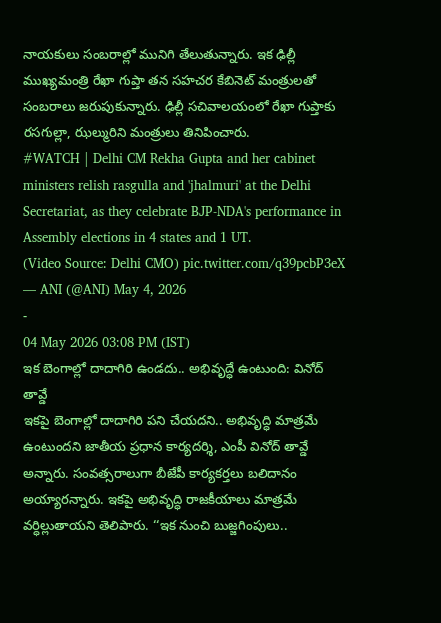నాయకులు సంబరాల్లో మునిగి తేలుతున్నారు. ఇక ఢిల్లీ ముఖ్యమంత్రి రేఖా గుప్తా తన సహచర కేబినెట్ మంత్రులతో సంబరాలు జరుపుకున్నారు. ఢిల్లీ సచివాలయంలో రేఖా గుప్తాకు రసగుల్లా, ఝల్మురిని మంత్రులు తినిపించారు.
#WATCH | Delhi CM Rekha Gupta and her cabinet ministers relish rasgulla and 'jhalmuri' at the Delhi Secretariat, as they celebrate BJP-NDA's performance in Assembly elections in 4 states and 1 UT.
(Video Source: Delhi CMO) pic.twitter.com/q39pcbP3eX
— ANI (@ANI) May 4, 2026
-
04 May 2026 03:08 PM (IST)
ఇక బెంగాల్లో దాదాగిరి ఉండదు.. అభివృద్ధే ఉంటుంది: వినోద్ తావ్డే
ఇకపై బెంగాల్లో దాదాగిరి పని చేయదని.. అభివృద్ధి మాత్రమే ఉంటుందని జాతీయ ప్రధాన కార్యదర్శి, ఎంపీ వినోద్ తావ్డే అన్నారు. సంవత్సరాలుగా బీజేపీ కార్యకర్తలు బలిదానం అయ్యారన్నారు. ఇకపై అభివృద్ధి రాజకీయాలు మాత్రమే వర్ధిల్లుతాయని తెలిపారు. ‘‘ఇక నుంచి బుజ్జగింపులు..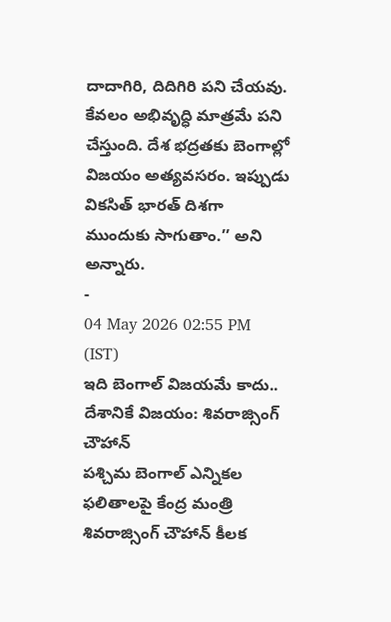దాదాగిరి, దిదిగిరి పని చేయవు. కేవలం అభివృద్ధి మాత్రమే పని చేస్తుంది. దేశ భద్రతకు బెంగాల్లో విజయం అత్యవసరం. ఇప్పుడు వికసిత్ భారత్ దిశగా ముందుకు సాగుతాం.’’ అని అన్నారు.
-
04 May 2026 02:55 PM (IST)
ఇది బెంగాల్ విజయమే కాదు.. దేశానికే విజయం: శివరాజ్సింగ్ చౌహాన్
పశ్చిమ బెంగాల్ ఎన్నికల ఫలితాలపై కేంద్ర మంత్రి శివరాజ్సింగ్ చౌహాన్ కీలక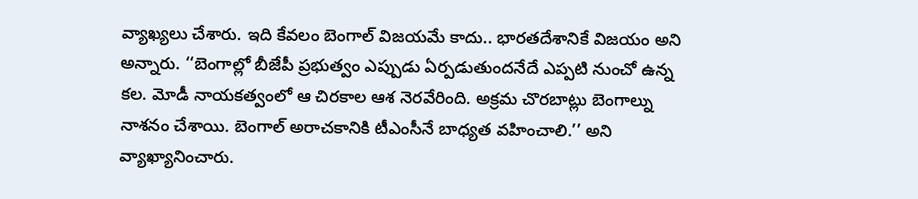వ్యాఖ్యలు చేశారు. ఇది కేవలం బెంగాల్ విజయమే కాదు.. భారతదేశానికే విజయం అని అన్నారు. ‘‘బెంగాల్లో బీజేపీ ప్రభుత్వం ఎప్పుడు ఏర్పడుతుందనేదే ఎప్పటి నుంచో ఉన్న కల. మోడీ నాయకత్వంలో ఆ చిరకాల ఆశ నెరవేరింది. అక్రమ చొరబాట్లు బెంగాల్ను నాశనం చేశాయి. బెంగాల్ అరాచకానికి టీఎంసీనే బాధ్యత వహించాలి.’’ అని వ్యాఖ్యానించారు.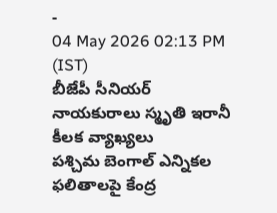-
04 May 2026 02:13 PM (IST)
బీజేపీ సీనియర్ నాయకురాలు స్మృతి ఇరానీ కీలక వ్యాఖ్యలు
పశ్చిమ బెంగాల్ ఎన్నికల ఫలితాలపై కేంద్ర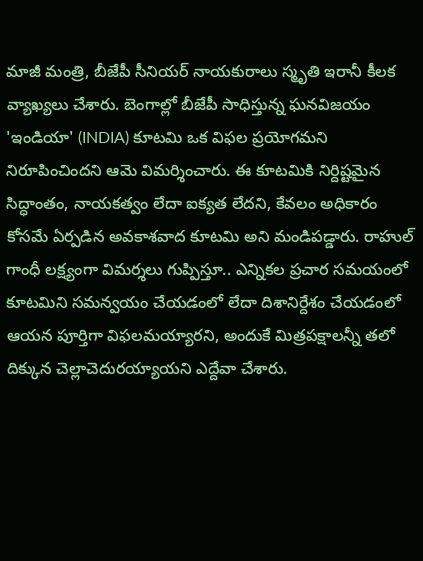మాజీ మంత్రి, బీజేపీ సీనియర్ నాయకురాలు స్మృతి ఇరానీ కీలక వ్యాఖ్యలు చేశారు. బెంగాల్లో బీజేపీ సాధిస్తున్న ఘనవిజయం 'ఇండియా' (INDIA) కూటమి ఒక విఫల ప్రయోగమని నిరూపించిందని ఆమె విమర్శించారు. ఈ కూటమికి నిర్దిష్టమైన సిద్ధాంతం, నాయకత్వం లేదా ఐక్యత లేదని, కేవలం అధికారం కోసమే ఏర్పడిన అవకాశవాద కూటమి అని మండిపడ్డారు. రాహుల్ గాంధీ లక్ష్యంగా విమర్శలు గుప్పిస్తూ.. ఎన్నికల ప్రచార సమయంలో కూటమిని సమన్వయం చేయడంలో లేదా దిశానిర్దేశం చేయడంలో ఆయన పూర్తిగా విఫలమయ్యారని, అందుకే మిత్రపక్షాలన్నీ తలో దిక్కున చెల్లాచెదురయ్యాయని ఎద్దేవా చేశారు.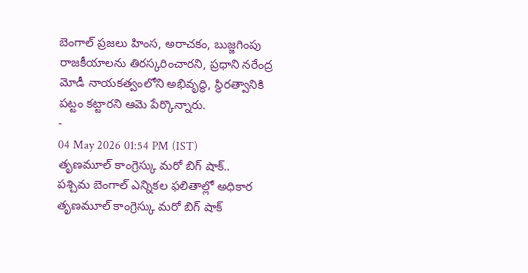బెంగాల్ ప్రజలు హింస, అరాచకం, బుజ్జగింపు రాజకీయాలను తిరస్కరించారని, ప్రధాని నరేంద్ర మోడీ నాయకత్వంలోని అభివృద్ధి, స్థిరత్వానికి పట్టం కట్టారని ఆమె పేర్కొన్నారు.
-
04 May 2026 01:54 PM (IST)
తృణమూల్ కాంగ్రెస్కు మరో బిగ్ షాక్..
పశ్చిమ బెంగాల్ ఎన్నికల ఫలితాల్లో అధికార తృణమూల్ కాంగ్రెస్కు మరో బిగ్ షాక్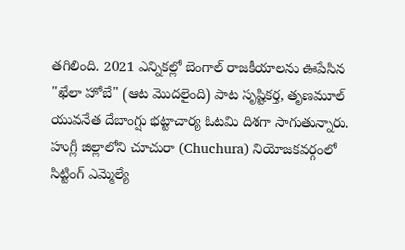తగిలింది. 2021 ఎన్నికల్లో బెంగాల్ రాజకీయాలను ఊపేసిన "ఖేలా హోబే" (ఆట మొదలైంది) పాట సృష్టికర్త, తృణమూల్ యువనేత దేబాంగ్షు భట్టాచార్య ఓటమి దిశగా సాగుతున్నారు. హుగ్లీ జిల్లాలోని చూచురా (Chuchura) నియోజకవర్గంలో సిట్టింగ్ ఎమ్మెల్యే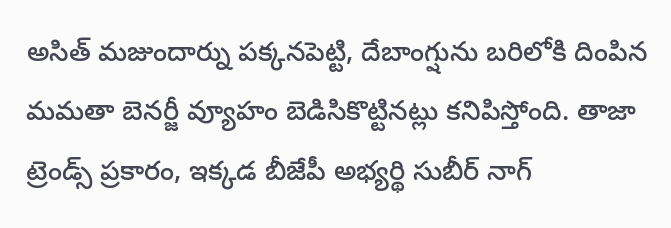అసిత్ మజుందార్ను పక్కనపెట్టి, దేబాంగ్షును బరిలోకి దింపిన మమతా బెనర్జీ వ్యూహం బెడిసికొట్టినట్లు కనిపిస్తోంది. తాజా ట్రెండ్స్ ప్రకారం, ఇక్కడ బీజేపీ అభ్యర్థి సుబీర్ నాగ్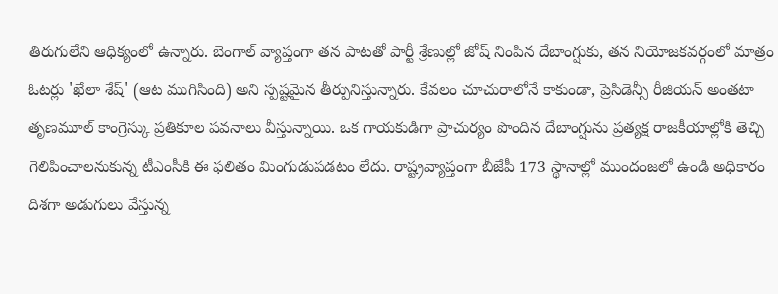తిరుగులేని ఆధిక్యంలో ఉన్నారు. బెంగాల్ వ్యాప్తంగా తన పాటతో పార్టీ శ్రేణుల్లో జోష్ నింపిన దేబాంగ్షుకు, తన నియోజకవర్గంలో మాత్రం ఓటర్లు 'ఖేలా శేష్' (ఆట ముగిసింది) అని స్పష్టమైన తీర్పునిస్తున్నారు. కేవలం చూచురాలోనే కాకుండా, ప్రెసిడెన్సీ రీజియన్ అంతటా తృణమూల్ కాంగ్రెస్కు ప్రతికూల పవనాలు వీస్తున్నాయి. ఒక గాయకుడిగా ప్రాచుర్యం పొందిన దేబాంగ్షును ప్రత్యక్ష రాజకీయాల్లోకి తెచ్చి గెలిపించాలనుకున్న టీఎంసీకి ఈ ఫలితం మింగుడుపడటం లేదు. రాష్ట్రవ్యాప్తంగా బీజేపీ 173 స్థానాల్లో ముందంజలో ఉండి అధికారం దిశగా అడుగులు వేస్తున్న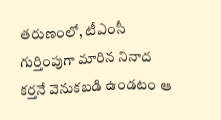తరుణంలో, టీఎంసీ గుర్తింపుగా మారిన నినాద కర్తనే వెనుకబడి ఉండటం ఆ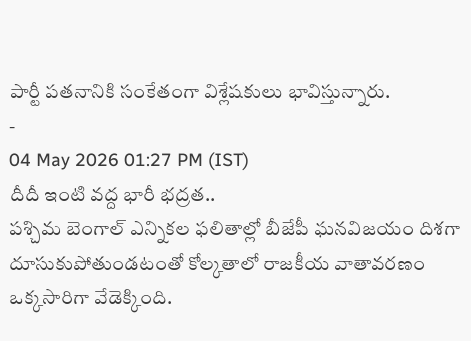పార్టీ పతనానికి సంకేతంగా విశ్లేషకులు భావిస్తున్నారు.
-
04 May 2026 01:27 PM (IST)
దీదీ ఇంటి వద్ద భారీ భద్రత..
పశ్చిమ బెంగాల్ ఎన్నికల ఫలితాల్లో బీజేపీ ఘనవిజయం దిశగా దూసుకుపోతుండటంతో కోల్కతాలో రాజకీయ వాతావరణం ఒక్కసారిగా వేడెక్కింది.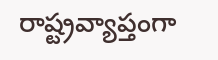రాష్ట్రవ్యాప్తంగా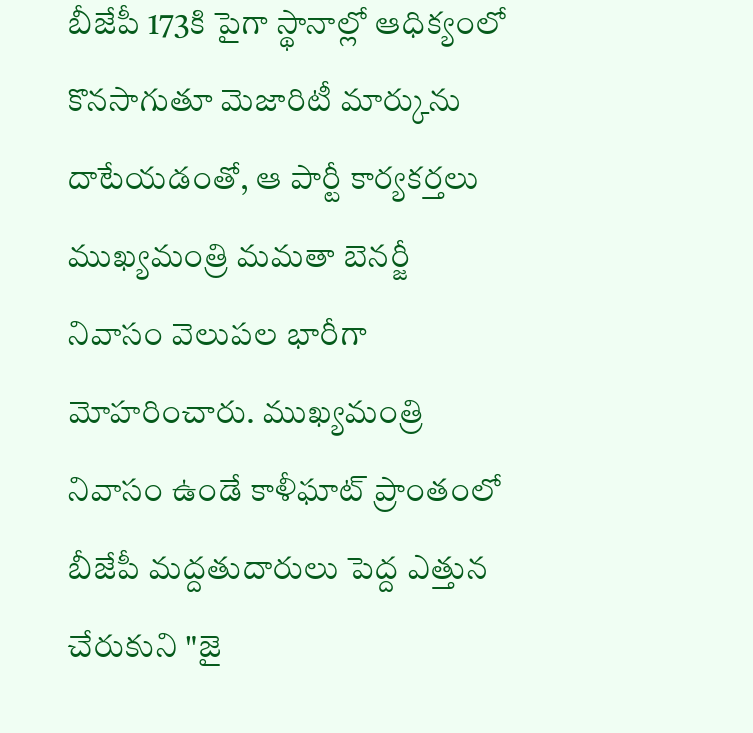బీజేపీ 173కి పైగా స్థానాల్లో ఆధిక్యంలో కొనసాగుతూ మెజారిటీ మార్కును దాటేయడంతో, ఆ పార్టీ కార్యకర్తలు ముఖ్యమంత్రి మమతా బెనర్జీ నివాసం వెలుపల భారీగా మోహరించారు. ముఖ్యమంత్రి నివాసం ఉండే కాళీఘాట్ ప్రాంతంలో బీజేపీ మద్దతుదారులు పెద్ద ఎత్తున చేరుకుని "జై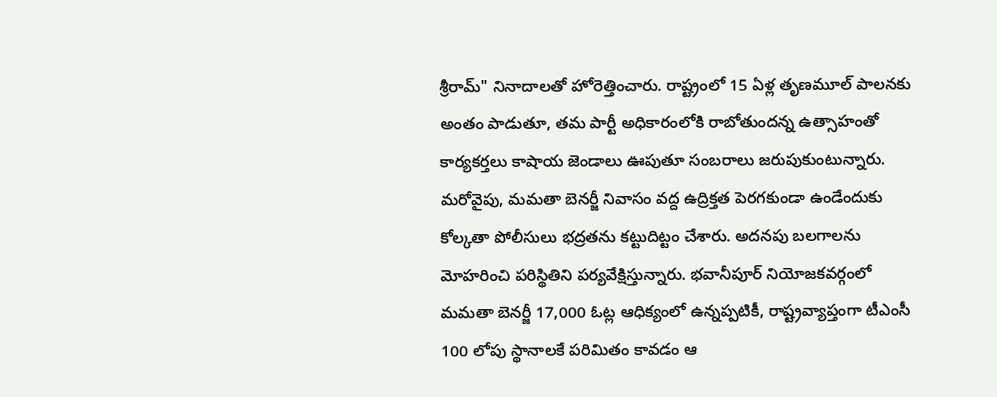శ్రీరామ్" నినాదాలతో హోరెత్తించారు. రాష్ట్రంలో 15 ఏళ్ల తృణమూల్ పాలనకు అంతం పాడుతూ, తమ పార్టీ అధికారంలోకి రాబోతుందన్న ఉత్సాహంతో కార్యకర్తలు కాషాయ జెండాలు ఊపుతూ సంబరాలు జరుపుకుంటున్నారు. మరోవైపు, మమతా బెనర్జీ నివాసం వద్ద ఉద్రిక్తత పెరగకుండా ఉండేందుకు కోల్కతా పోలీసులు భద్రతను కట్టుదిట్టం చేశారు. అదనపు బలగాలను మోహరించి పరిస్థితిని పర్యవేక్షిస్తున్నారు. భవానీపూర్ నియోజకవర్గంలో మమతా బెనర్జీ 17,000 ఓట్ల ఆధిక్యంలో ఉన్నప్పటికీ, రాష్ట్రవ్యాప్తంగా టీఎంసీ 100 లోపు స్థానాలకే పరిమితం కావడం ఆ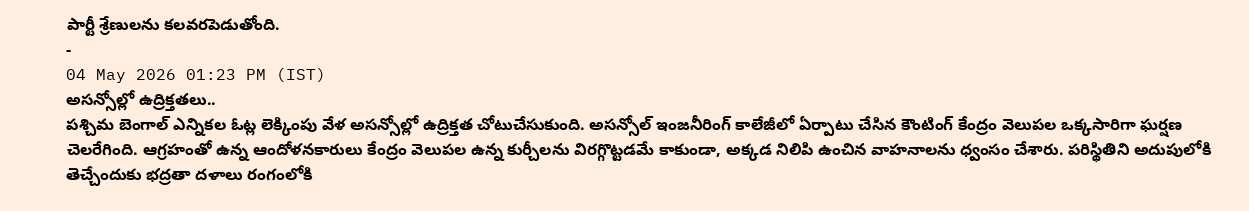పార్టీ శ్రేణులను కలవరపెడుతోంది.
-
04 May 2026 01:23 PM (IST)
అసన్సోల్లో ఉద్రిక్తతలు..
పశ్చిమ బెంగాల్ ఎన్నికల ఓట్ల లెక్కింపు వేళ అసన్సోల్లో ఉద్రిక్తత చోటుచేసుకుంది. అసన్సోల్ ఇంజనీరింగ్ కాలేజీలో ఏర్పాటు చేసిన కౌంటింగ్ కేంద్రం వెలుపల ఒక్కసారిగా ఘర్షణ చెలరేగింది. ఆగ్రహంతో ఉన్న ఆందోళనకారులు కేంద్రం వెలుపల ఉన్న కుర్చీలను విరగ్గొట్టడమే కాకుండా, అక్కడ నిలిపి ఉంచిన వాహనాలను ధ్వంసం చేశారు. పరిస్థితిని అదుపులోకి తెచ్చేందుకు భద్రతా దళాలు రంగంలోకి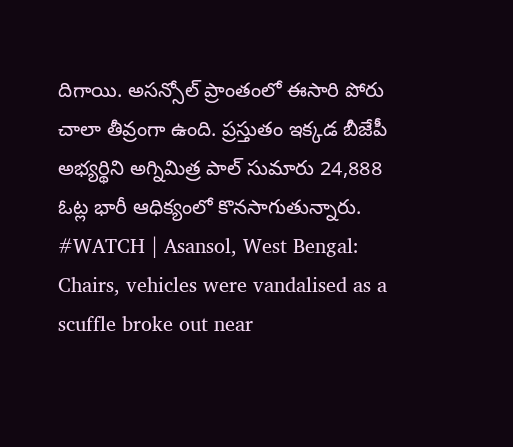దిగాయి. అసన్సోల్ ప్రాంతంలో ఈసారి పోరు చాలా తీవ్రంగా ఉంది. ప్రస్తుతం ఇక్కడ బీజేపీ అభ్యర్థిని అగ్నిమిత్ర పాల్ సుమారు 24,888 ఓట్ల భారీ ఆధిక్యంలో కొనసాగుతున్నారు.
#WATCH | Asansol, West Bengal: Chairs, vehicles were vandalised as a scuffle broke out near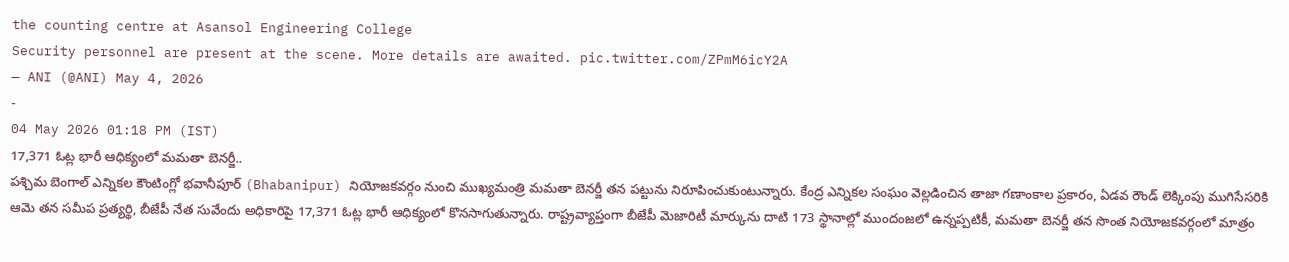the counting centre at Asansol Engineering College
Security personnel are present at the scene. More details are awaited. pic.twitter.com/ZPmM6icY2A
— ANI (@ANI) May 4, 2026
-
04 May 2026 01:18 PM (IST)
17,371 ఓట్ల భారీ ఆధిక్యంలో మమతా బెనర్జీ..
పశ్చిమ బెంగాల్ ఎన్నికల కౌంటింగ్లో భవానీపూర్ (Bhabanipur) నియోజకవర్గం నుంచి ముఖ్యమంత్రి మమతా బెనర్జీ తన పట్టును నిరూపించుకుంటున్నారు. కేంద్ర ఎన్నికల సంఘం వెల్లడించిన తాజా గణాంకాల ప్రకారం, ఏడవ రౌండ్ లెక్కింపు ముగిసేసరికి ఆమె తన సమీప ప్రత్యర్థి, బీజేపీ నేత సువేందు అధికారిపై 17,371 ఓట్ల భారీ ఆధిక్యంలో కొనసాగుతున్నారు. రాష్ట్రవ్యాప్తంగా బీజేపీ మెజారిటీ మార్కును దాటి 173 స్థానాల్లో ముందంజలో ఉన్నప్పటికీ, మమతా బెనర్జీ తన సొంత నియోజకవర్గంలో మాత్రం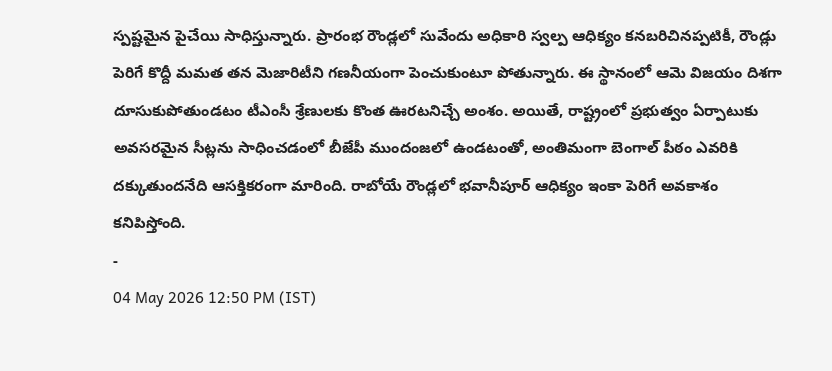స్పష్టమైన పైచేయి సాధిస్తున్నారు. ప్రారంభ రౌండ్లలో సువేందు అధికారి స్వల్ప ఆధిక్యం కనబరిచినప్పటికీ, రౌండ్లు పెరిగే కొద్దీ మమత తన మెజారిటీని గణనీయంగా పెంచుకుంటూ పోతున్నారు. ఈ స్థానంలో ఆమె విజయం దిశగా దూసుకుపోతుండటం టీఎంసీ శ్రేణులకు కొంత ఊరటనిచ్చే అంశం. అయితే, రాష్ట్రంలో ప్రభుత్వం ఏర్పాటుకు అవసరమైన సీట్లను సాధించడంలో బీజేపీ ముందంజలో ఉండటంతో, అంతిమంగా బెంగాల్ పీఠం ఎవరికి దక్కుతుందనేది ఆసక్తికరంగా మారింది. రాబోయే రౌండ్లలో భవానీపూర్ ఆధిక్యం ఇంకా పెరిగే అవకాశం కనిపిస్తోంది.
-
04 May 2026 12:50 PM (IST)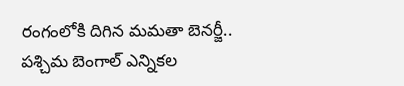రంగంలోకి దిగిన మమతా బెనర్జీ..
పశ్చిమ బెంగాల్ ఎన్నికల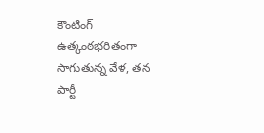కౌంటింగ్ ఉత్కంఠభరితంగా సాగుతున్న వేళ, తన పార్టీ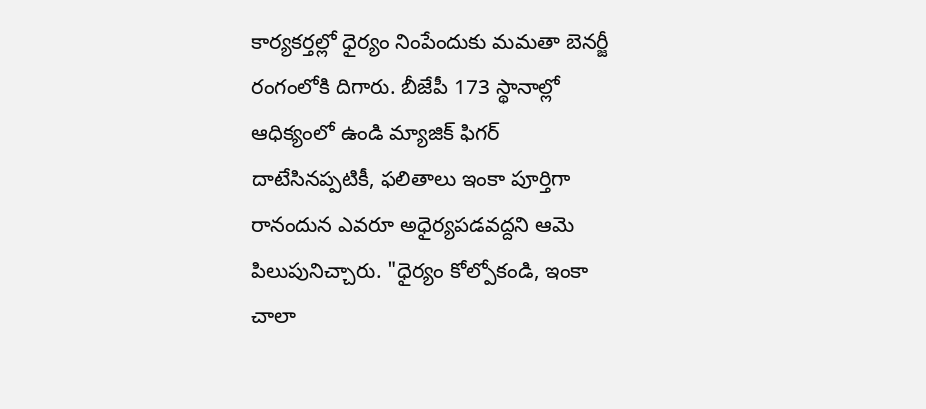కార్యకర్తల్లో ధైర్యం నింపేందుకు మమతా బెనర్జీ రంగంలోకి దిగారు. బీజేపీ 173 స్థానాల్లో ఆధిక్యంలో ఉండి మ్యాజిక్ ఫిగర్ దాటేసినప్పటికీ, ఫలితాలు ఇంకా పూర్తిగా రానందున ఎవరూ అధైర్యపడవద్దని ఆమె పిలుపునిచ్చారు. "ధైర్యం కోల్పోకండి, ఇంకా చాలా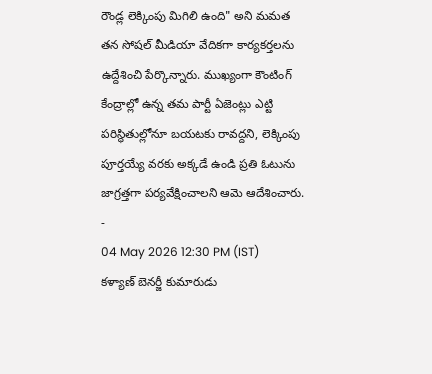రౌండ్ల లెక్కింపు మిగిలి ఉంది" అని మమత తన సోషల్ మీడియా వేదికగా కార్యకర్తలను ఉద్దేశించి పేర్కొన్నారు. ముఖ్యంగా కౌంటింగ్ కేంద్రాల్లో ఉన్న తమ పార్టీ ఏజెంట్లు ఎట్టి పరిస్థితుల్లోనూ బయటకు రావద్దని, లెక్కింపు పూర్తయ్యే వరకు అక్కడే ఉండి ప్రతి ఓటును జాగ్రత్తగా పర్యవేక్షించాలని ఆమె ఆదేశించారు.
-
04 May 2026 12:30 PM (IST)
కళ్యాణ్ బెనర్జీ కుమారుడు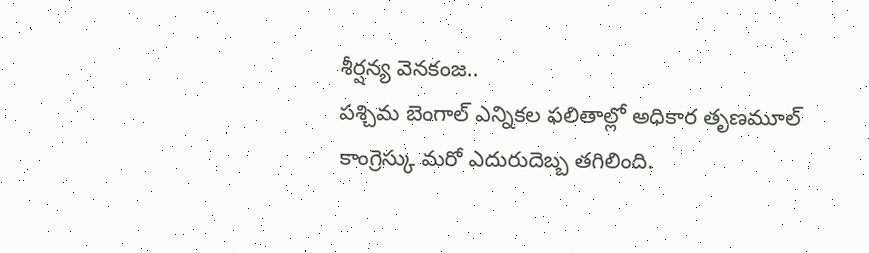శీర్షన్య వెనకంజ..
పశ్చిమ బెంగాల్ ఎన్నికల ఫలితాల్లో అధికార తృణమూల్ కాంగ్రెస్కు మరో ఎదురుదెబ్బ తగిలింది.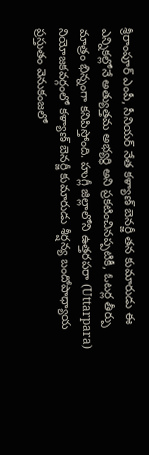శ్రీరాంపూర్ ఎంపీ, సీనియర్ నేత కళ్యాణ్ బెనర్జీ తన కుమారుడు ఈ ఎన్నికల్లోనే అత్యుత్తమ అభ్యర్థి అని ప్రకటించినప్పటికీ, ఓటర్ల తీర్పు మాత్రం భిన్నంగా కనిపిస్తోంది. హుగ్లీ జిల్లాలోని ఉత్తరపరా (Uttarpara) నియోజకవర్గంలో కళ్యాణ్ బెనర్జీ కుమారుడు శీర్షన్య బందోపాధ్యాయ ప్రస్తుతం వెనుకంజలో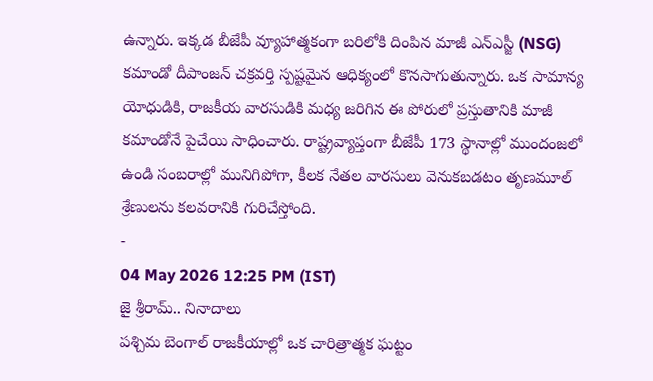ఉన్నారు. ఇక్కడ బీజేపీ వ్యూహాత్మకంగా బరిలోకి దింపిన మాజీ ఎన్ఎస్జీ (NSG) కమాండో దీపాంజన్ చక్రవర్తి స్పష్టమైన ఆధిక్యంలో కొనసాగుతున్నారు. ఒక సామాన్య యోధుడికి, రాజకీయ వారసుడికి మధ్య జరిగిన ఈ పోరులో ప్రస్తుతానికి మాజీ కమాండోనే పైచేయి సాధించారు. రాష్ట్రవ్యాప్తంగా బీజేపీ 173 స్థానాల్లో ముందంజలో ఉండి సంబరాల్లో మునిగిపోగా, కీలక నేతల వారసులు వెనుకబడటం తృణమూల్ శ్రేణులను కలవరానికి గురిచేస్తోంది.
-
04 May 2026 12:25 PM (IST)
జై శ్రీరామ్.. నినాదాలు
పశ్చిమ బెంగాల్ రాజకీయాల్లో ఒక చారిత్రాత్మక ఘట్టం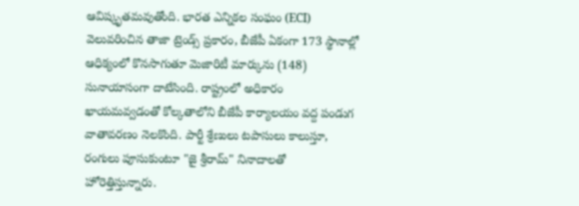ఆవిష్కృతమవుతోంది. భారత ఎన్నికల సంఘం (ECI) వెలువరించిన తాజా ట్రెండ్స్ ప్రకారం, బీజేపీ ఏకంగా 173 స్థానాల్లో ఆధిక్యంలో కొనసాగుతూ మెజారిటీ మార్కును (148) సునాయాసంగా దాటేసింది. రాష్ట్రంలో అధికారం ఖాయమవ్వడంతో కోల్కతాలోని బీజేపీ కార్యాలయం వద్ద పండుగ వాతావరణం నెలకొంది. పార్టీ శ్రేణులు టపాసులు కాలుస్తూ, రంగులు పూసుకుంటూ "జై శ్రీరామ్" నినాదాలతో హోరెత్తిస్తున్నారు.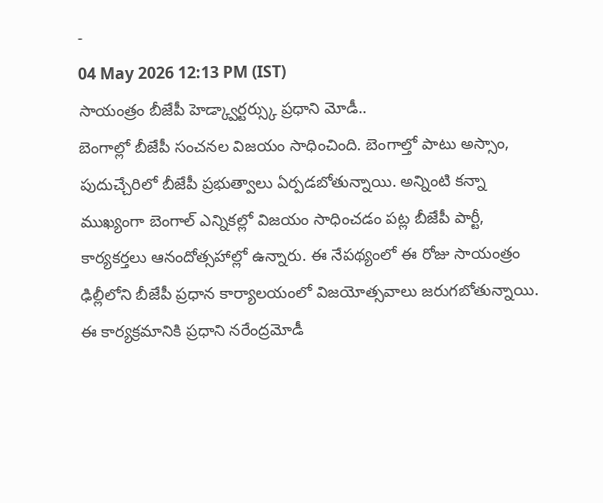-
04 May 2026 12:13 PM (IST)
సాయంత్రం బీజేపీ హెడ్క్వార్టర్స్కు ప్రధాని మోడీ..
బెంగాల్లో బీజేపీ సంచనల విజయం సాధించింది. బెంగాల్తో పాటు అస్సాం, పుదుచ్చేరిలో బీజేపీ ప్రభుత్వాలు ఏర్పడబోతున్నాయి. అన్నింటి కన్నా ముఖ్యంగా బెంగాల్ ఎన్నికల్లో విజయం సాధించడం పట్ల బీజేపీ పార్టీ, కార్యకర్తలు ఆనందోత్సహాల్లో ఉన్నారు. ఈ నేపథ్యంలో ఈ రోజు సాయంత్రం ఢిల్లీలోని బీజేపీ ప్రధాన కార్యాలయంలో విజయోత్సవాలు జరుగబోతున్నాయి. ఈ కార్యక్రమానికి ప్రధాని నరేంద్రమోడీ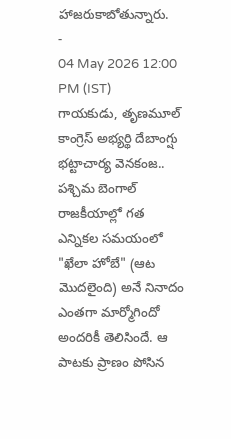హాజరుకాబోతున్నారు.
-
04 May 2026 12:00 PM (IST)
గాయకుడు, తృణమూల్ కాంగ్రెస్ అభ్యర్థి దేబాంగ్షు భట్టాచార్య వెనకంజ..
పశ్చిమ బెంగాల్ రాజకీయాల్లో గత ఎన్నికల సమయంలో "ఖేలా హోబే" (ఆట మొదలైంది) అనే నినాదం ఎంతగా మార్మోగిందో అందరికీ తెలిసిందే. ఆ పాటకు ప్రాణం పోసిన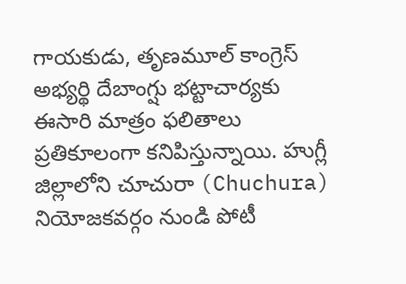గాయకుడు, తృణమూల్ కాంగ్రెస్ అభ్యర్థి దేబాంగ్షు భట్టాచార్యకు ఈసారి మాత్రం ఫలితాలు ప్రతికూలంగా కనిపిస్తున్నాయి. హుగ్లీ జిల్లాలోని చూచురా (Chuchura) నియోజకవర్గం నుండి పోటీ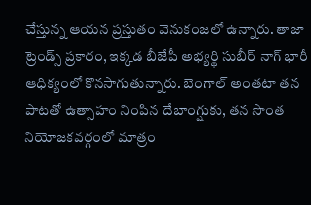చేస్తున్న ఆయన ప్రస్తుతం వెనుకంజలో ఉన్నారు. తాజా ట్రెండ్స్ ప్రకారం, ఇక్కడ బీజేపీ అభ్యర్థి సుబీర్ నాగ్ భారీ ఆధిక్యంలో కొనసాగుతున్నారు. బెంగాల్ అంతటా తన పాటతో ఉత్సాహం నింపిన దేబాంగ్షుకు, తన సొంత నియోజకవర్గంలో మాత్రం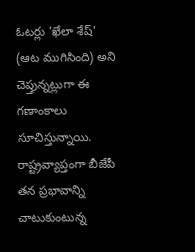ఓటర్లు 'ఖేలా శేష్' (ఆట ముగిసింది) అని చెప్తున్నట్లుగా ఈ గణాంకాలు సూచిస్తున్నాయి. రాష్ట్రవ్యాప్తంగా బీజేపీ తన ప్రభావాన్ని చాటుకుంటున్న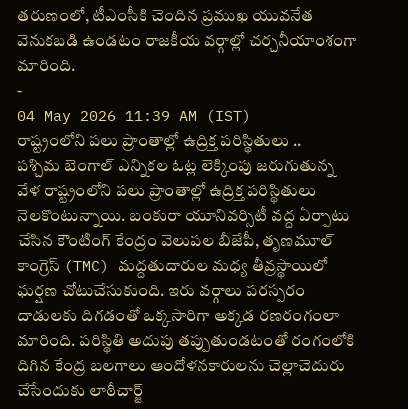తరుణంలో, టీఎంసీకి చెందిన ప్రముఖ యువనేత వెనుకబడి ఉండటం రాజకీయ వర్గాల్లో చర్చనీయాంశంగా మారింది.
-
04 May 2026 11:39 AM (IST)
రాష్ట్రంలోని పలు ప్రాంతాల్లో ఉద్రిక్త పరిస్థితులు ..
పశ్చిమ బెంగాల్ ఎన్నికల ఓట్ల లెక్కింపు జరుగుతున్న వేళ రాష్ట్రంలోని పలు ప్రాంతాల్లో ఉద్రిక్త పరిస్థితులు నెలకొంటున్నాయి. బంకురా యూనివర్సిటీ వద్ద ఏర్పాటు చేసిన కౌంటింగ్ కేంద్రం వెలుపల బీజేపీ, తృణమూల్ కాంగ్రెస్ (TMC) మద్దతుదారుల మధ్య తీవ్రస్థాయిలో ఘర్షణ చోటుచేసుకుంది. ఇరు వర్గాలు పరస్పరం దాడులకు దిగడంతో ఒక్కసారిగా అక్కడ రణరంగంలా మారింది. పరిస్థితి అదుపు తప్పుతుండటంతో రంగంలోకి దిగిన కేంద్ర బలగాలు ఆందోళనకారులను చెల్లాచెదురు చేసేందుకు లాఠీచార్జ్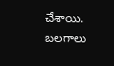చేశాయి. బలగాలు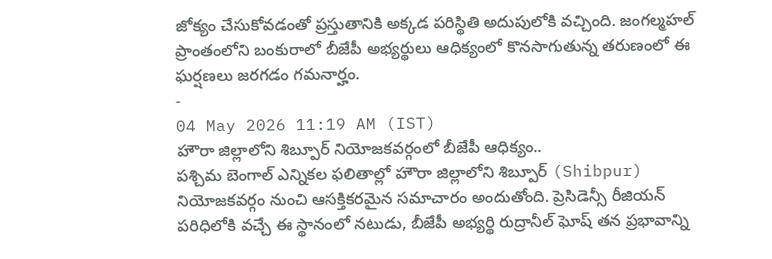జోక్యం చేసుకోవడంతో ప్రస్తుతానికి అక్కడ పరిస్థితి అదుపులోకి వచ్చింది. జంగల్మహల్ ప్రాంతంలోని బంకురాలో బీజేపీ అభ్యర్థులు ఆధిక్యంలో కొనసాగుతున్న తరుణంలో ఈ ఘర్షణలు జరగడం గమనార్హం.
-
04 May 2026 11:19 AM (IST)
హౌరా జిల్లాలోని శిబ్పూర్ నియోజకవర్గంలో బీజేపీ ఆధిక్యం..
పశ్చిమ బెంగాల్ ఎన్నికల ఫలితాల్లో హౌరా జిల్లాలోని శిబ్పూర్ (Shibpur) నియోజకవర్గం నుంచి ఆసక్తికరమైన సమాచారం అందుతోంది. ప్రెసిడెన్సీ రీజియన్ పరిధిలోకి వచ్చే ఈ స్థానంలో నటుడు, బీజేపీ అభ్యర్థి రుద్రానీల్ ఘోష్ తన ప్రభావాన్ని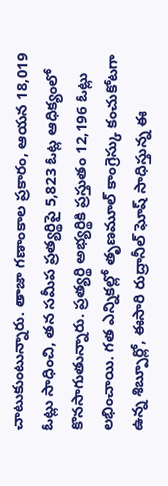చాటుకుంటున్నారు. తాజా గణాంకాల ప్రకారం, ఆయన 18,019 ఓట్లు సాధించి, తన సమీప ప్రత్యర్థిపై 5,823 ఓట్ల ఆధిక్యంలో కొనసాగుతున్నారు. ప్రత్యర్థి అభ్యర్థికి ప్రస్తుతం 12,196 ఓట్లు లభించాయి. గత ఎన్నికల్లో తృణమూల్ కాంగ్రెస్కు కంచుకోటగా ఉన్న శిబ్పూర్లో, ఈసారి రుద్రానీల్ ఘోష్ సాధిస్తున్న ఈ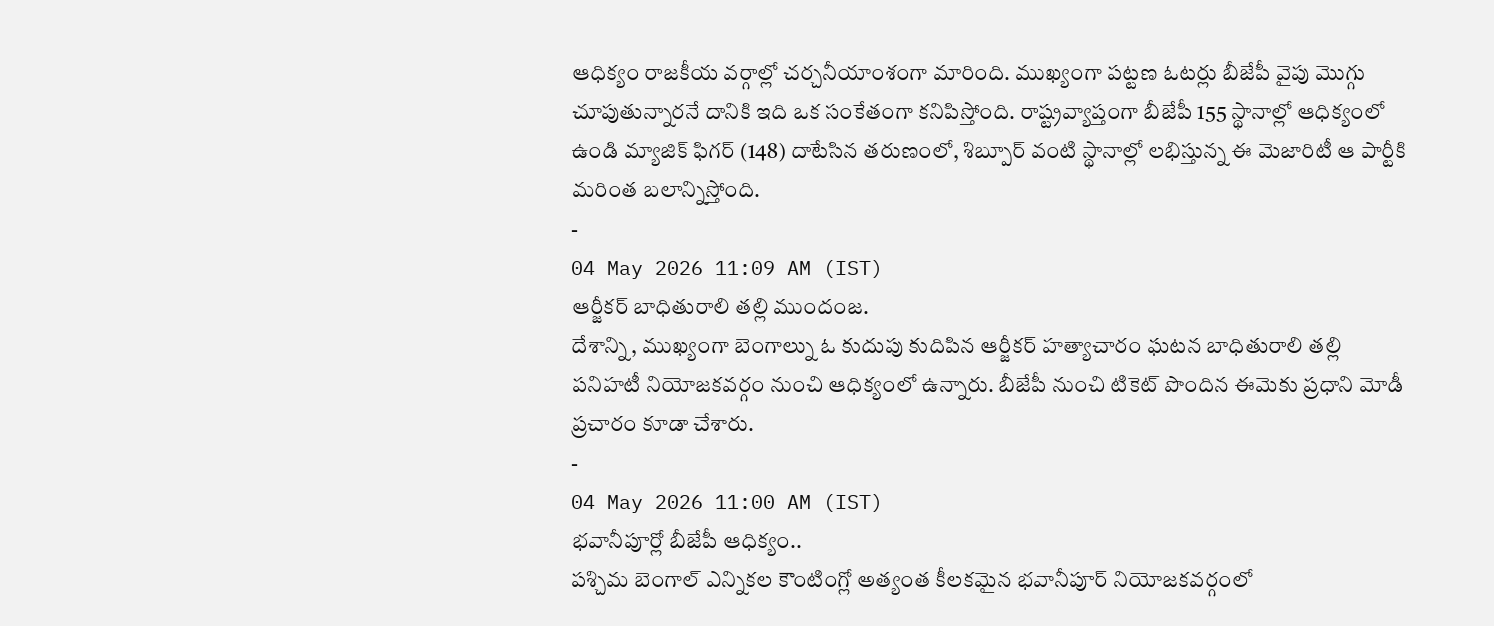ఆధిక్యం రాజకీయ వర్గాల్లో చర్చనీయాంశంగా మారింది. ముఖ్యంగా పట్టణ ఓటర్లు బీజేపీ వైపు మొగ్గు చూపుతున్నారనే దానికి ఇది ఒక సంకేతంగా కనిపిస్తోంది. రాష్ట్రవ్యాప్తంగా బీజేపీ 155 స్థానాల్లో ఆధిక్యంలో ఉండి మ్యాజిక్ ఫిగర్ (148) దాటేసిన తరుణంలో, శిబ్పూర్ వంటి స్థానాల్లో లభిస్తున్న ఈ మెజారిటీ ఆ పార్టీకి మరింత బలాన్నిస్తోంది.
-
04 May 2026 11:09 AM (IST)
ఆర్జీకర్ బాధితురాలి తల్లి ముందంజ.
దేశాన్ని, ముఖ్యంగా బెంగాల్ను ఓ కుదుపు కుదిపిన ఆర్జీకర్ హత్యాచారం ఘటన బాధితురాలి తల్లి పనిహటీ నియోజకవర్గం నుంచి ఆధిక్యంలో ఉన్నారు. బీజేపీ నుంచి టికెట్ పొందిన ఈమెకు ప్రధాని మోడీ ప్రచారం కూడా చేశారు.
-
04 May 2026 11:00 AM (IST)
భవానీపూర్లో బీజేపీ ఆధిక్యం..
పశ్చిమ బెంగాల్ ఎన్నికల కౌంటింగ్లో అత్యంత కీలకమైన భవానీపూర్ నియోజకవర్గంలో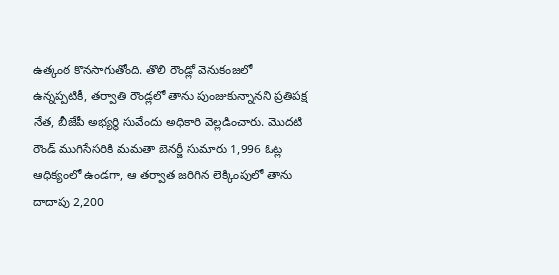ఉత్కంఠ కొనసాగుతోంది. తొలి రౌండ్లో వెనుకంజలో ఉన్నప్పటికీ, తర్వాతి రౌండ్లలో తాను పుంజుకున్నానని ప్రతిపక్ష నేత, బీజేపీ అభ్యర్థి సువేందు అధికారి వెల్లడించారు. మొదటి రౌండ్ ముగిసేసరికి మమతా బెనర్జీ సుమారు 1,996 ఓట్ల ఆధిక్యంలో ఉండగా, ఆ తర్వాత జరిగిన లెక్కింపులో తాను దాదాపు 2,200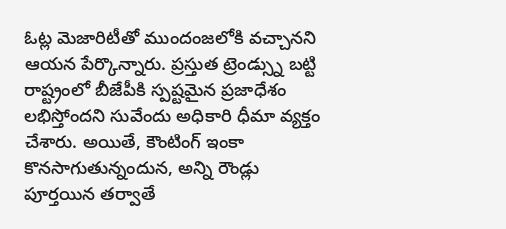ఓట్ల మెజారిటీతో ముందంజలోకి వచ్చానని ఆయన పేర్కొన్నారు. ప్రస్తుత ట్రెండ్స్ను బట్టి రాష్ట్రంలో బీజేపీకి స్పష్టమైన ప్రజాధేశం లభిస్తోందని సువేందు అధికారి ధీమా వ్యక్తం చేశారు. అయితే, కౌంటింగ్ ఇంకా కొనసాగుతున్నందున, అన్ని రౌండ్లు పూర్తయిన తర్వాతే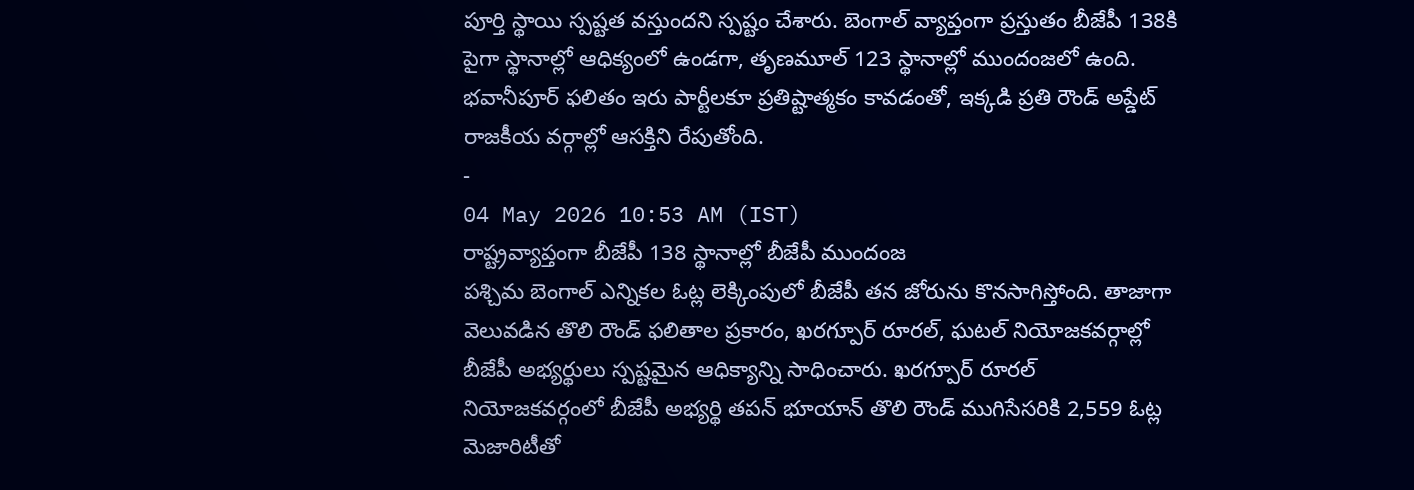పూర్తి స్థాయి స్పష్టత వస్తుందని స్పష్టం చేశారు. బెంగాల్ వ్యాప్తంగా ప్రస్తుతం బీజేపీ 138కి పైగా స్థానాల్లో ఆధిక్యంలో ఉండగా, తృణమూల్ 123 స్థానాల్లో ముందంజలో ఉంది. భవానీపూర్ ఫలితం ఇరు పార్టీలకూ ప్రతిష్టాత్మకం కావడంతో, ఇక్కడి ప్రతి రౌండ్ అప్డేట్ రాజకీయ వర్గాల్లో ఆసక్తిని రేపుతోంది.
-
04 May 2026 10:53 AM (IST)
రాష్ట్రవ్యాప్తంగా బీజేపీ 138 స్థానాల్లో బీజేపీ ముందంజ
పశ్చిమ బెంగాల్ ఎన్నికల ఓట్ల లెక్కింపులో బీజేపీ తన జోరును కొనసాగిస్తోంది. తాజాగా వెలువడిన తొలి రౌండ్ ఫలితాల ప్రకారం, ఖరగ్పూర్ రూరల్, ఘటల్ నియోజకవర్గాల్లో బీజేపీ అభ్యర్థులు స్పష్టమైన ఆధిక్యాన్ని సాధించారు. ఖరగ్పూర్ రూరల్ నియోజకవర్గంలో బీజేపీ అభ్యర్థి తపన్ భూయాన్ తొలి రౌండ్ ముగిసేసరికి 2,559 ఓట్ల మెజారిటీతో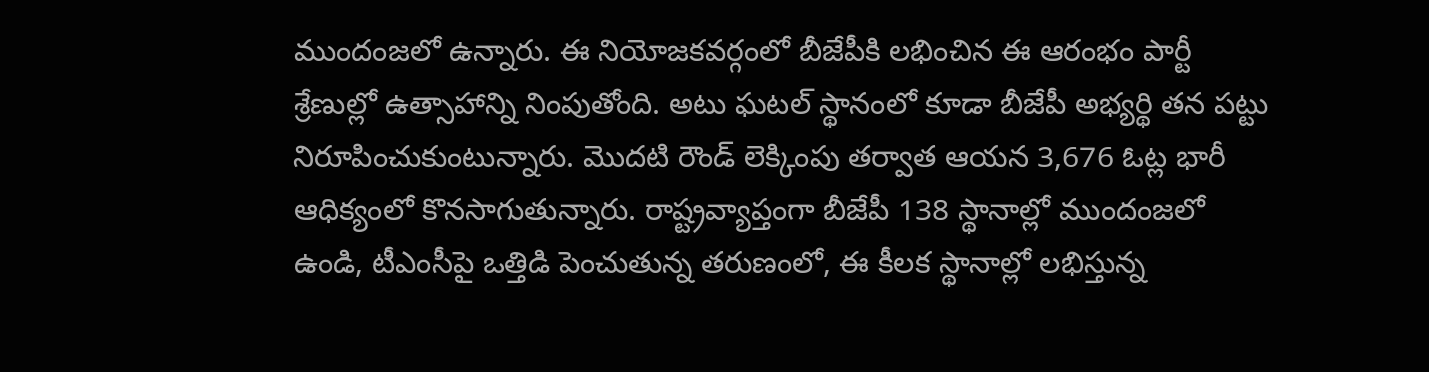ముందంజలో ఉన్నారు. ఈ నియోజకవర్గంలో బీజేపీకి లభించిన ఈ ఆరంభం పార్టీ శ్రేణుల్లో ఉత్సాహాన్ని నింపుతోంది. అటు ఘటల్ స్థానంలో కూడా బీజేపీ అభ్యర్థి తన పట్టు నిరూపించుకుంటున్నారు. మొదటి రౌండ్ లెక్కింపు తర్వాత ఆయన 3,676 ఓట్ల భారీ ఆధిక్యంలో కొనసాగుతున్నారు. రాష్ట్రవ్యాప్తంగా బీజేపీ 138 స్థానాల్లో ముందంజలో ఉండి, టీఎంసీపై ఒత్తిడి పెంచుతున్న తరుణంలో, ఈ కీలక స్థానాల్లో లభిస్తున్న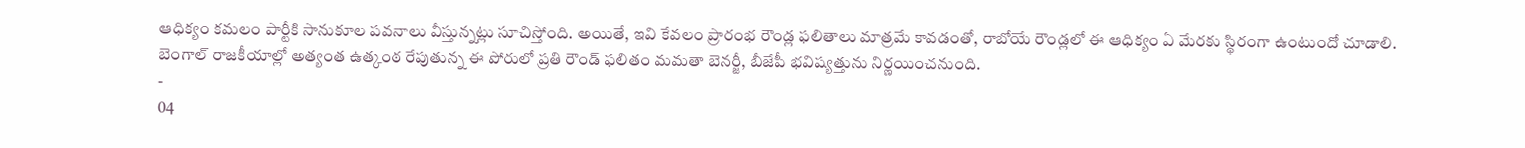ఆధిక్యం కమలం పార్టీకి సానుకూల పవనాలు వీస్తున్నట్లు సూచిస్తోంది. అయితే, ఇవి కేవలం ప్రారంభ రౌండ్ల ఫలితాలు మాత్రమే కావడంతో, రాబోయే రౌండ్లలో ఈ ఆధిక్యం ఏ మేరకు స్థిరంగా ఉంటుందో చూడాలి. బెంగాల్ రాజకీయాల్లో అత్యంత ఉత్కంఠ రేపుతున్న ఈ పోరులో ప్రతి రౌండ్ ఫలితం మమతా బెనర్జీ, బీజేపీ భవిష్యత్తును నిర్ణయించనుంది.
-
04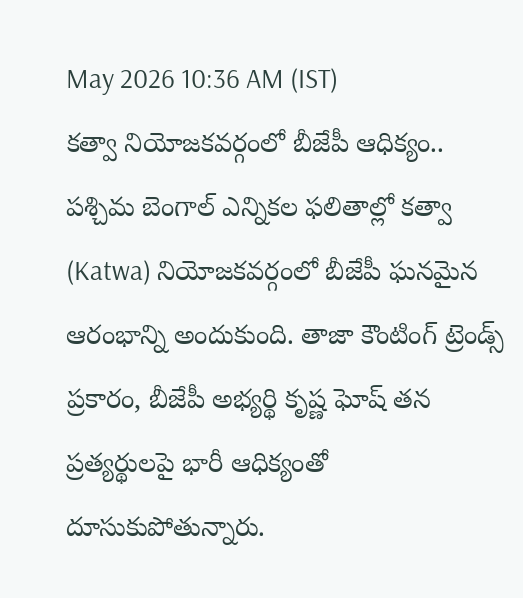May 2026 10:36 AM (IST)
కత్వా నియోజకవర్గంలో బీజేపీ ఆధిక్యం..
పశ్చిమ బెంగాల్ ఎన్నికల ఫలితాల్లో కత్వా (Katwa) నియోజకవర్గంలో బీజేపీ ఘనమైన ఆరంభాన్ని అందుకుంది. తాజా కౌంటింగ్ ట్రెండ్స్ ప్రకారం, బీజేపీ అభ్యర్థి కృష్ణ ఘోష్ తన ప్రత్యర్థులపై భారీ ఆధిక్యంతో దూసుకుపోతున్నారు.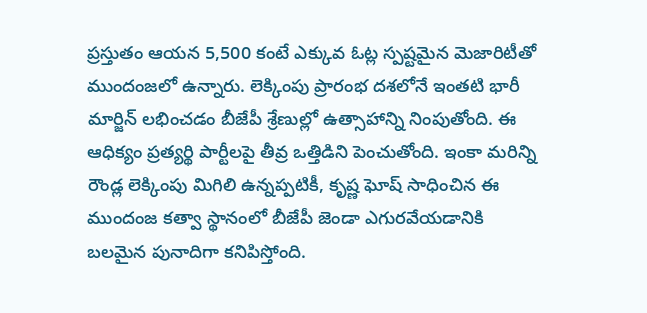ప్రస్తుతం ఆయన 5,500 కంటే ఎక్కువ ఓట్ల స్పష్టమైన మెజారిటీతో ముందంజలో ఉన్నారు. లెక్కింపు ప్రారంభ దశలోనే ఇంతటి భారీ మార్జిన్ లభించడం బీజేపీ శ్రేణుల్లో ఉత్సాహాన్ని నింపుతోంది. ఈ ఆధిక్యం ప్రత్యర్థి పార్టీలపై తీవ్ర ఒత్తిడిని పెంచుతోంది. ఇంకా మరిన్ని రౌండ్ల లెక్కింపు మిగిలి ఉన్నప్పటికీ, కృష్ణ ఘోష్ సాధించిన ఈ ముందంజ కత్వా స్థానంలో బీజేపీ జెండా ఎగురవేయడానికి బలమైన పునాదిగా కనిపిస్తోంది.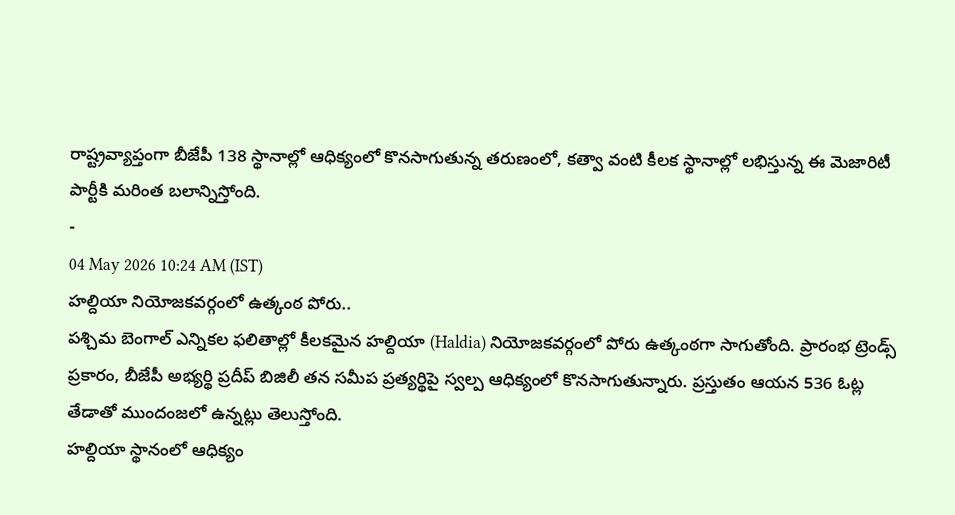రాష్ట్రవ్యాప్తంగా బీజేపీ 138 స్థానాల్లో ఆధిక్యంలో కొనసాగుతున్న తరుణంలో, కత్వా వంటి కీలక స్థానాల్లో లభిస్తున్న ఈ మెజారిటీ పార్టీకి మరింత బలాన్నిస్తోంది.
-
04 May 2026 10:24 AM (IST)
హల్దియా నియోజకవర్గంలో ఉత్కంఠ పోరు..
పశ్చిమ బెంగాల్ ఎన్నికల ఫలితాల్లో కీలకమైన హల్దియా (Haldia) నియోజకవర్గంలో పోరు ఉత్కంఠగా సాగుతోంది. ప్రారంభ ట్రెండ్స్ ప్రకారం, బీజేపీ అభ్యర్థి ప్రదీప్ బిజిలీ తన సమీప ప్రత్యర్థిపై స్వల్ప ఆధిక్యంలో కొనసాగుతున్నారు. ప్రస్తుతం ఆయన 536 ఓట్ల తేడాతో ముందంజలో ఉన్నట్లు తెలుస్తోంది.
హల్దియా స్థానంలో ఆధిక్యం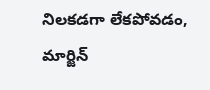నిలకడగా లేకపోవడం, మార్జిన్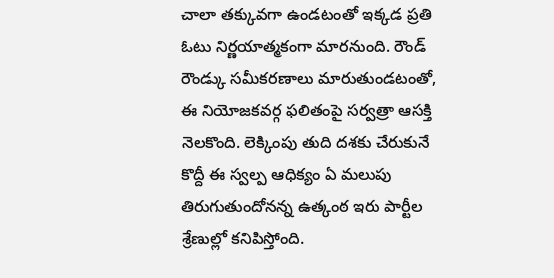చాలా తక్కువగా ఉండటంతో ఇక్కడ ప్రతి ఓటు నిర్ణయాత్మకంగా మారనుంది. రౌండ్ రౌండ్కు సమీకరణాలు మారుతుండటంతో, ఈ నియోజకవర్గ ఫలితంపై సర్వత్రా ఆసక్తి నెలకొంది. లెక్కింపు తుది దశకు చేరుకునే కొద్దీ ఈ స్వల్ప ఆధిక్యం ఏ మలుపు తిరుగుతుందోనన్న ఉత్కంఠ ఇరు పార్టీల శ్రేణుల్లో కనిపిస్తోంది.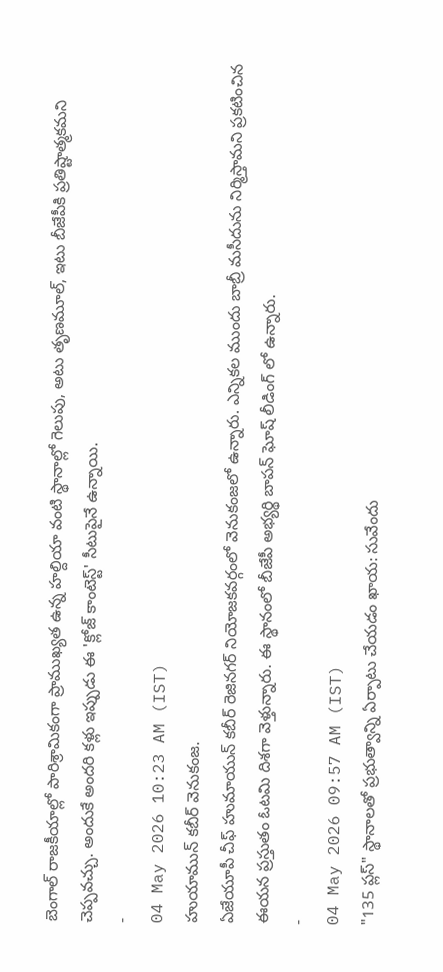బెంగాల్ రాజకీయాల్లో పారిశ్రామికంగా ప్రాముఖ్యత ఉన్న హల్దియా వంటి స్థానాల్లో గెలుపు, అటు తృణమూల్, ఇటు బీజేపీకి ప్రతిష్టాత్మకమని చెప్పవచ్చు. అందుకే అందరి కళ్లు ఇప్పుడు ఈ 'క్లోజ్ కాంటెస్ట్' సీటుపైనే ఉన్నాయి.
-
04 May 2026 10:23 AM (IST)
హుయామున్ కబీర్ వెనుకంజ.
ఏజేయూపీ చీఫ్ హుమాయున్ కబీర్ రెజినగర్ నియోజకవర్గంలో వెనుకంజలో ఉన్నారు. ఎన్నికల ముందు బాబ్రీ మసీదును నిర్మిస్తామని ప్రకటించిన ఈయన ప్రస్తుతం ఓటమి దిశగా వెళ్తున్నారు. ఈ స్థానంలో బీజేపీ అభ్యర్థి బాపన్ ఘోష్ లీడింగ్ లో ఉన్నారు.
-
04 May 2026 09:57 AM (IST)
"135 ప్లస్" స్థానాలతో ప్రభుత్వాన్ని ఏర్పాటు చేయడం ఖాయ: సువేందు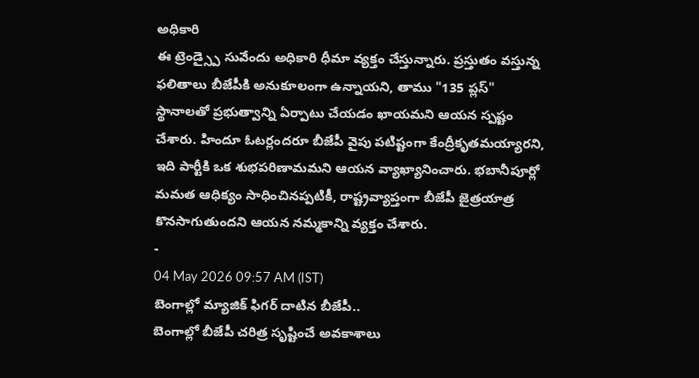అధికారి
ఈ ట్రెండ్స్పై సువేందు అధికారి ధీమా వ్యక్తం చేస్తున్నారు. ప్రస్తుతం వస్తున్న ఫలితాలు బీజేపీకి అనుకూలంగా ఉన్నాయని, తాము "135 ప్లస్" స్థానాలతో ప్రభుత్వాన్ని ఏర్పాటు చేయడం ఖాయమని ఆయన స్పష్టం చేశారు. హిందూ ఓటర్లందరూ బీజేపీ వైపు పటిష్టంగా కేంద్రీకృతమయ్యారని, ఇది పార్టీకి ఒక శుభపరిణామమని ఆయన వ్యాఖ్యానించారు. భబానీపూర్లో మమత ఆధిక్యం సాధించినప్పటికీ, రాష్ట్రవ్యాప్తంగా బీజేపీ జైత్రయాత్ర కొనసాగుతుందని ఆయన నమ్మకాన్ని వ్యక్తం చేశారు.
-
04 May 2026 09:57 AM (IST)
బెంగాల్లో మ్యాజిక్ ఫిగర్ దాటిన బీజేపీ..
బెంగాల్లో బీజేపీ చరిత్ర సృష్టించే అవకాశాలు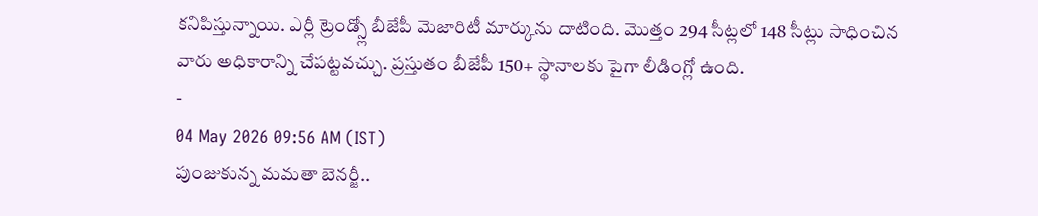కనిపిస్తున్నాయి. ఎర్లీ ట్రెండ్స్లో బీజేపీ మెజారిటీ మార్కును దాటింది. మొత్తం 294 సీట్లలో 148 సీట్లు సాధించిన వారు అధికారాన్ని చేపట్టవచ్చు. ప్రస్తుతం బీజేపీ 150+ స్థానాలకు పైగా లీడింగ్లో ఉంది.
-
04 May 2026 09:56 AM (IST)
పుంజుకున్న మమతా బెనర్జీ..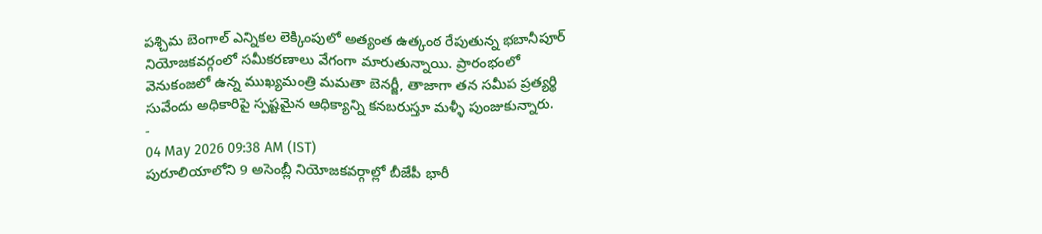పశ్చిమ బెంగాల్ ఎన్నికల లెక్కింపులో అత్యంత ఉత్కంఠ రేపుతున్న భబానీపూర్ నియోజకవర్గంలో సమీకరణాలు వేగంగా మారుతున్నాయి. ప్రారంభంలో వెనుకంజలో ఉన్న ముఖ్యమంత్రి మమతా బెనర్జీ, తాజాగా తన సమీప ప్రత్యర్థి సువేందు అధికారిపై స్పష్టమైన ఆధిక్యాన్ని కనబరుస్తూ మళ్ళీ పుంజుకున్నారు.
-
04 May 2026 09:38 AM (IST)
పురూలియాలోని 9 అసెంబ్లీ నియోజకవర్గాల్లో బీజేపీ భారీ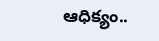ఆధిక్యం..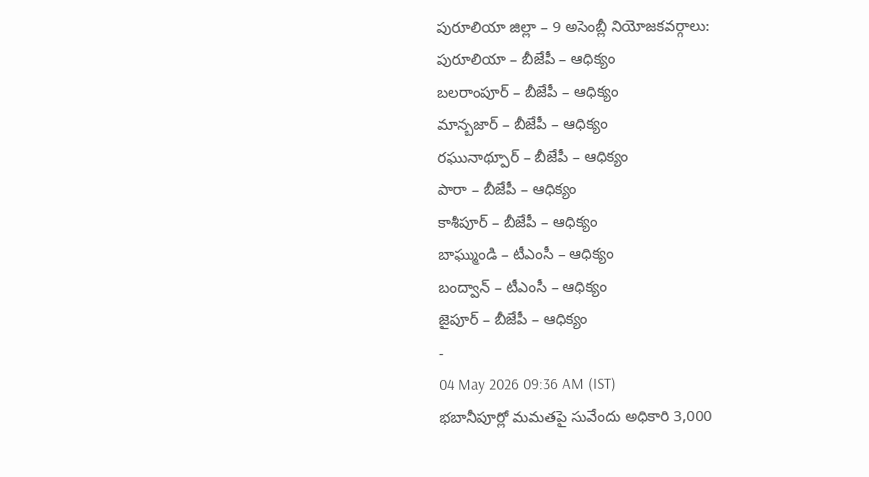పురూలియా జిల్లా – 9 అసెంబ్లీ నియోజకవర్గాలు:
పురూలియా – బీజేపీ – ఆధిక్యం
బలరాంపూర్ – బీజేపీ – ఆధిక్యం
మాన్బజార్ – బీజేపీ – ఆధిక్యం
రఘునాథ్పూర్ – బీజేపీ – ఆధిక్యం
పారా – బీజేపీ – ఆధిక్యం
కాశీపూర్ – బీజేపీ – ఆధిక్యం
బాఘ్ముండి – టీఎంసీ – ఆధిక్యం
బంద్వాన్ – టీఎంసీ – ఆధిక్యం
జైపూర్ – బీజేపీ – ఆధిక్యం
-
04 May 2026 09:36 AM (IST)
భబానీపూర్లో మమతపై సువేందు అధికారి 3,000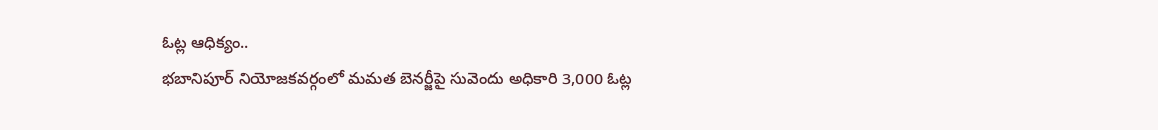ఓట్ల ఆధిక్యం..
భబానిపూర్ నియోజకవర్గంలో మమత బెనర్జీపై సువెందు అధికారి 3,000 ఓట్ల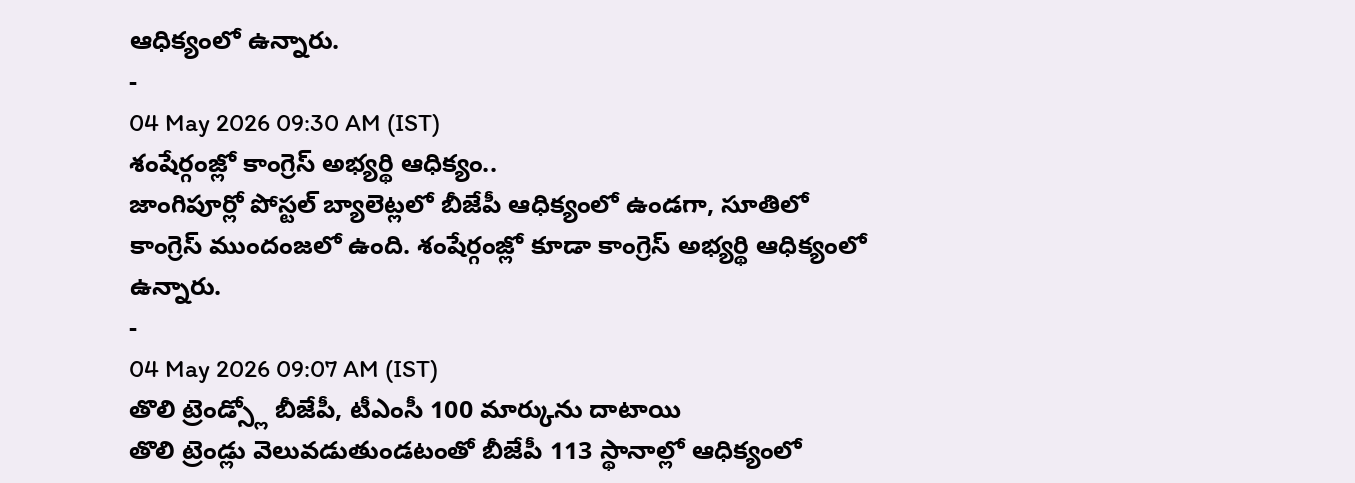ఆధిక్యంలో ఉన్నారు.
-
04 May 2026 09:30 AM (IST)
శంషేర్గంజ్లో కాంగ్రెస్ అభ్యర్థి ఆధిక్యం..
జాంగిపూర్లో పోస్టల్ బ్యాలెట్లలో బీజేపీ ఆధిక్యంలో ఉండగా, సూతిలో కాంగ్రెస్ ముందంజలో ఉంది. శంషేర్గంజ్లో కూడా కాంగ్రెస్ అభ్యర్థి ఆధిక్యంలో ఉన్నారు.
-
04 May 2026 09:07 AM (IST)
తొలి ట్రెండ్స్లో బీజేపీ, టీఎంసీ 100 మార్కును దాటాయి
తొలి ట్రెండ్లు వెలువడుతుండటంతో బీజేపీ 113 స్థానాల్లో ఆధిక్యంలో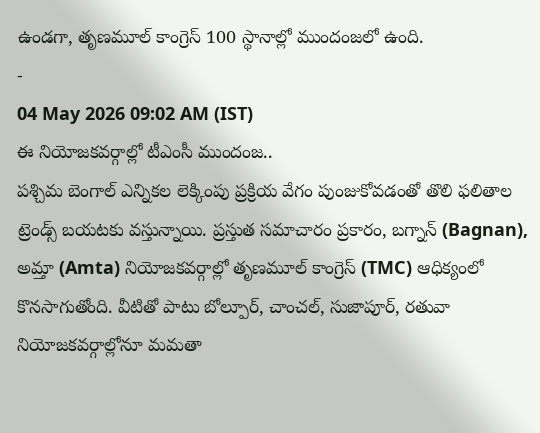ఉండగా, తృణమూల్ కాంగ్రెస్ 100 స్థానాల్లో ముందంజలో ఉంది.
-
04 May 2026 09:02 AM (IST)
ఈ నియోజకవర్గాల్లో టీఎంసీ ముందంజ..
పశ్చిమ బెంగాల్ ఎన్నికల లెక్కింపు ప్రక్రియ వేగం పుంజుకోవడంతో తొలి ఫలితాల ట్రెండ్స్ బయటకు వస్తున్నాయి. ప్రస్తుత సమాచారం ప్రకారం, బగ్నాన్ (Bagnan), అమ్తా (Amta) నియోజకవర్గాల్లో తృణమూల్ కాంగ్రెస్ (TMC) ఆధిక్యంలో కొనసాగుతోంది. వీటితో పాటు బోల్పూర్, చాంచల్, సుజాపూర్, రతువా నియోజకవర్గాల్లోనూ మమతా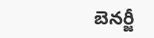బెనర్జీ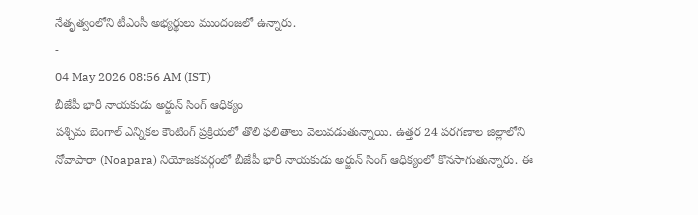నేతృత్వంలోని టీఎంసీ అభ్యర్థులు ముందంజలో ఉన్నారు.
-
04 May 2026 08:56 AM (IST)
బీజేపీ భారీ నాయకుడు అర్జున్ సింగ్ ఆధిక్యం
పశ్చిమ బెంగాల్ ఎన్నికల కౌంటింగ్ ప్రక్రియలో తొలి ఫలితాలు వెలువడుతున్నాయి. ఉత్తర 24 పరగణాల జిల్లాలోని నోవాపారా (Noapara) నియోజకవర్గంలో బీజేపీ భారీ నాయకుడు అర్జున్ సింగ్ ఆధిక్యంలో కొనసాగుతున్నారు. ఈ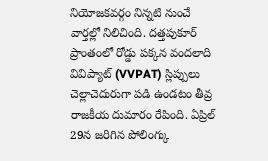నియోజకవర్గం నిన్నటి నుంచే వార్తల్లో నిలిచింది. దత్తపుకూర్ ప్రాంతంలో రోడ్డు పక్కన వందలాది వివిప్యాట్ (VVPAT) స్లిప్పులు చెల్లాచెదురుగా పడి ఉండటం తీవ్ర రాజకీయ దుమారం రేపింది. ఏప్రిల్ 29న జరిగిన పోలింగ్కు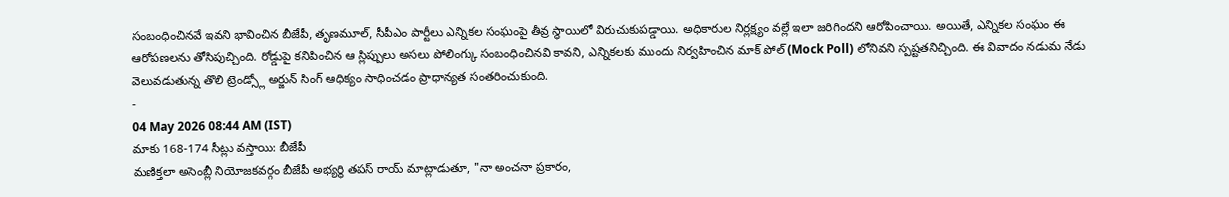సంబంధించినవే ఇవని భావించిన బీజేపీ, తృణమూల్, సీపీఎం పార్టీలు ఎన్నికల సంఘంపై తీవ్ర స్థాయిలో విరుచుకుపడ్డాయి. అధికారుల నిర్లక్ష్యం వల్లే ఇలా జరిగిందని ఆరోపించాయి. అయితే, ఎన్నికల సంఘం ఈ ఆరోపణలను తోసిపుచ్చింది. రోడ్డుపై కనిపించిన ఆ స్లిప్పులు అసలు పోలింగ్కు సంబంధించినవి కావని, ఎన్నికలకు ముందు నిర్వహించిన మాక్ పోల్ (Mock Poll) లోనివని స్పష్టతనిచ్చింది. ఈ వివాదం నడుమ నేడు వెలువడుతున్న తొలి ట్రెండ్స్లో అర్జున్ సింగ్ ఆధిక్యం సాధించడం ప్రాధాన్యత సంతరించుకుంది.
-
04 May 2026 08:44 AM (IST)
మాకు 168-174 సీట్లు వస్తాయి: బీజేపీ
మణిక్తలా అసెంబ్లీ నియోజకవర్గం బీజేపీ అభ్యర్థి తపస్ రాయ్ మాట్లాడుతూ, "నా అంచనా ప్రకారం,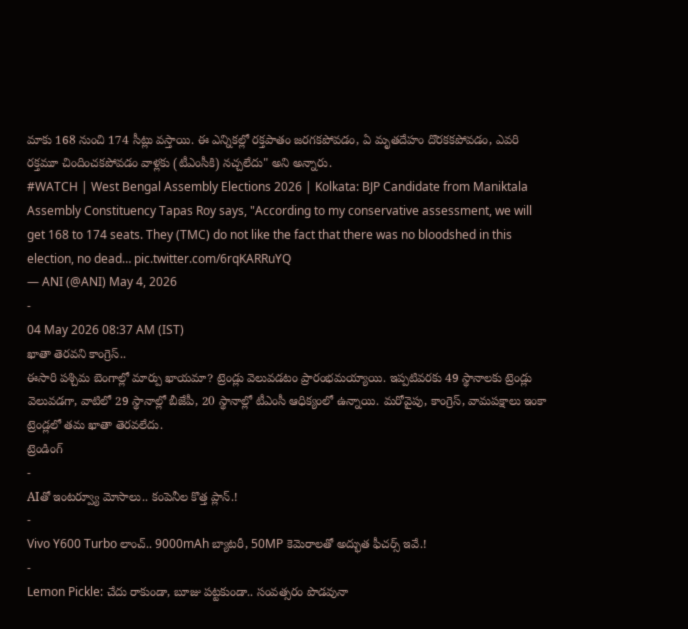మాకు 168 నుంచి 174 సీట్లు వస్తాయి. ఈ ఎన్నికల్లో రక్తపాతం జరగకపోవడం, ఏ మృతదేహం దొరకకపోవడం, ఎవరి రక్తమూ చిందించకపోవడం వాళ్లకు (టీఎంసీకి) నచ్చలేదు" అని అన్నారు.
#WATCH | West Bengal Assembly Elections 2026 | Kolkata: BJP Candidate from Maniktala Assembly Constituency Tapas Roy says, "According to my conservative assessment, we will get 168 to 174 seats. They (TMC) do not like the fact that there was no bloodshed in this election, no dead… pic.twitter.com/6rqKARRuYQ
— ANI (@ANI) May 4, 2026
-
04 May 2026 08:37 AM (IST)
ఖాతా తెరవని కాంగ్రెస్..
ఈసారి పశ్చిమ బెంగాల్లో మార్పు ఖాయమా? ట్రెండ్లు వెలువడటం ప్రారంభమయ్యాయి. ఇప్పటివరకు 49 స్థానాలకు ట్రెండ్లు వెలువడగా, వాటిలో 29 స్థానాల్లో బీజేపీ, 20 స్థానాల్లో టీఎంసీ ఆధిక్యంలో ఉన్నాయి. మరోవైపు, కాంగ్రెస్, వామపక్షాలు ఇంకా ట్రెండ్లలో తమ ఖాతా తెరవలేదు.
ట్రెండింగ్
-
AIతో ఇంటర్వ్యూ మోసాలు.. కంపెనీల కొత్త ప్లాన్.!
-
Vivo Y600 Turbo లాంచ్.. 9000mAh బ్యాటరీ, 50MP కెమెరాలతో అద్భుత ఫీచర్స్ ఇవే.!
-
Lemon Pickle: చేదు రాకుండా, బూజు పట్టకుండా.. సంవత్సరం పొడవునా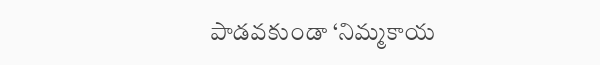పాడవకుండా ‘నిమ్మకాయ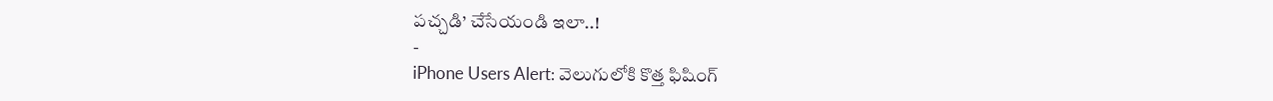పచ్చడి’ చేసేయండి ఇలా..!
-
iPhone Users Alert: వెలుగులోకి కొత్త ఫిషింగ్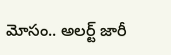మోసం.. అలర్ట్ జారీ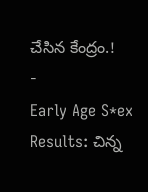చేసిన కేంద్రం.!
-
Early Age S*ex Results: చిన్న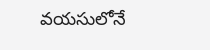వయసులోనే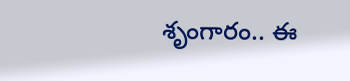శృంగారం.. ఈ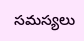సమస్యలు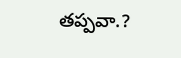తప్పవా.?